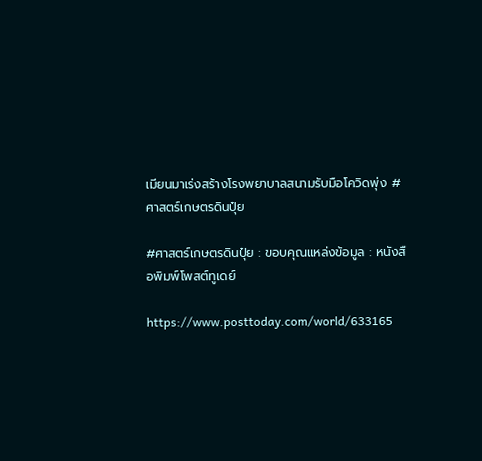เมียนมาเร่งสร้างโรงพยาบาลสนามรับมือโควิดพุ่ง #ศาสตร์เกษตรดินปุ๋ย

#ศาสตร์เกษตรดินปุ๋ย : ขอบคุณแหล่งข้อมูล : หนังสือพิมพ์โพสต์ทูเดย์

https://www.posttoday.com/world/633165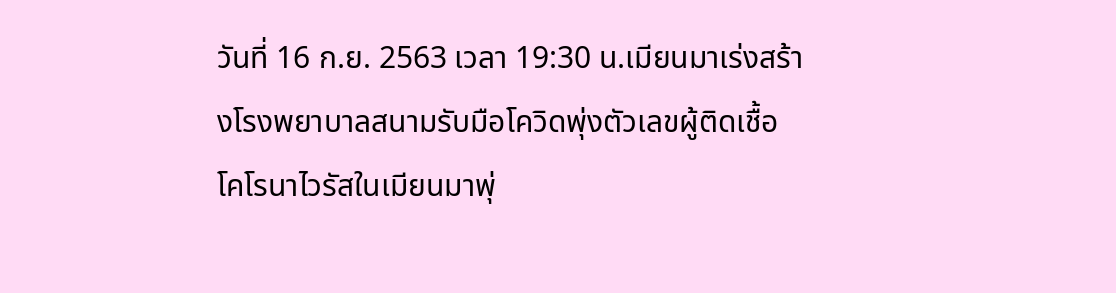วันที่ 16 ก.ย. 2563 เวลา 19:30 น.เมียนมาเร่งสร้างโรงพยาบาลสนามรับมือโควิดพุ่งตัวเลขผู้ติดเชื้อโคโรนาไวรัสในเมียนมาพุ่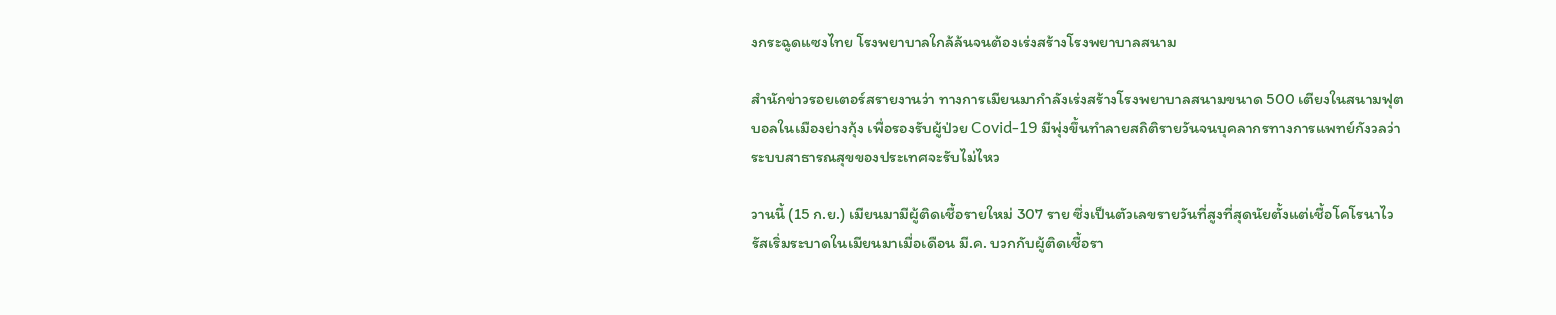งกระฉูดแซงไทย โรงพยาบาลใกล้ล้นจนต้องเร่งสร้างโรงพยาบาลสนาม

สำนักข่าวรอยเตอร์สรายงานว่า ทางการเมียนมากำลังเร่งสร้างโรงพยาบาลสนามขนาด 500 เตียงในสนามฟุตบอลในเมืองย่างกุ้ง เพื่อรองรับผู้ป่วย Covid-19 มีพุ่งขึ้นทำลายสถิติรายวันจนบุคลากรทางการแพทย์กังวลว่าระบบสาธารณสุขของประเทศจะรับไม่ไหว

วานนี้ (15 ก.ย.) เมียนมามีผู้ติดเชื้อรายใหม่ 307 ราย ซึ่งเป็นตัวเลขรายวันที่สูงที่สุดนัยตั้งแต่เชื้อโคโรนาไวรัสเริ่มระบาดในเมียนมาเมื่อเดือน มี.ค. บวกกับผู้ติดเชื้อรา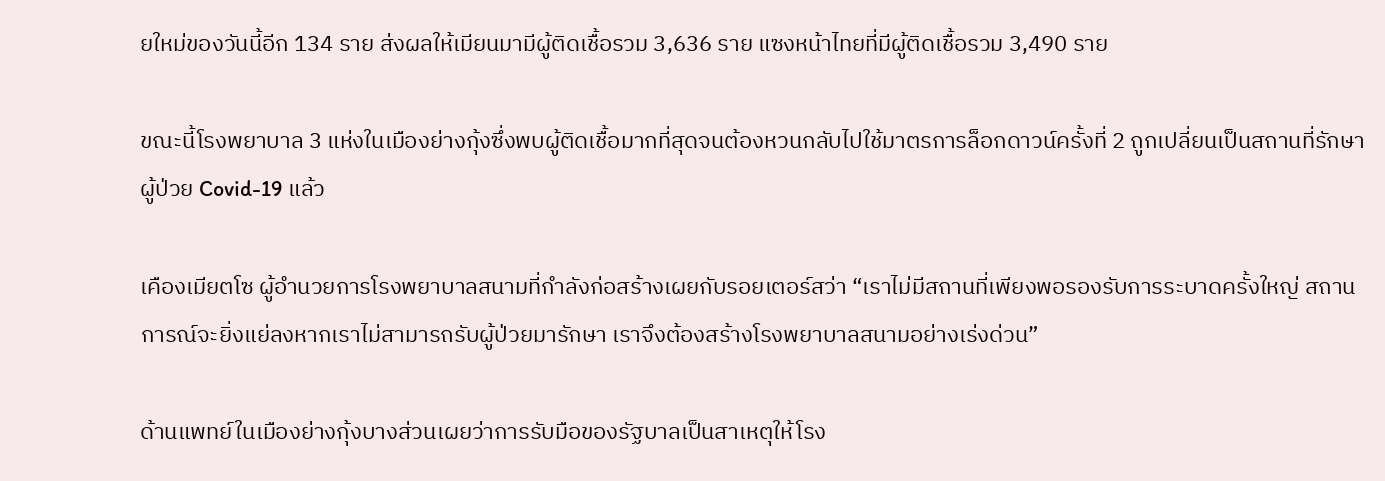ยใหม่ของวันนี้อีก 134 ราย ส่งผลให้เมียนมามีผู้ติดเชื้อรวม 3,636 ราย แซงหน้าไทยที่มีผู้ติดเชื้อรวม 3,490 ราย

ขณะนี้โรงพยาบาล 3 แห่งในเมืองย่างกุ้งซึ่งพบผู้ติดเชื้อมากที่สุดจนต้องหวนกลับไปใช้มาตรการล็อกดาวน์ครั้งที่ 2 ถูกเปลี่ยนเป็นสถานที่รักษาผู้ป่วย Covid-19 แล้ว

เคืองเมียตโซ ผู้อำนวยการโรงพยาบาลสนามที่กำลังก่อสร้างเผยกับรอยเตอร์สว่า “เราไม่มีสถานที่เพียงพอรองรับการระบาดครั้งใหญ่ สถานการณ์จะยิ่งแย่ลงหากเราไม่สามารถรับผู้ป่วยมารักษา เราจึงต้องสร้างโรงพยาบาลสนามอย่างเร่งด่วน”

ด้านแพทย์ในเมืองย่างกุ้งบางส่วนเผยว่าการรับมือของรัฐบาลเป็นสาเหตุให้โรง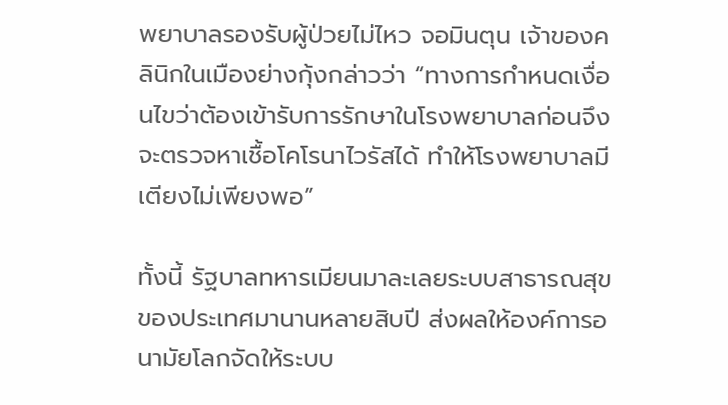พยาบาลรองรับผู้ป่วยไม่ไหว จอมินตุน เจ้าของคลินิกในเมืองย่างกุ้งกล่าวว่า “ทางการกำหนดเงื่อนไขว่าต้องเข้ารับการรักษาในโรงพยาบาลก่อนจึงจะตรวจหาเชื้อโคโรนาไวรัสได้ ทำให้โรงพยาบาลมีเตียงไม่เพียงพอ”

ทั้งนี้ รัฐบาลทหารเมียนมาละเลยระบบสาธารณสุขของประเทศมานานหลายสิบปี ส่งผลให้องค์การอนามัยโลกจัดให้ระบบ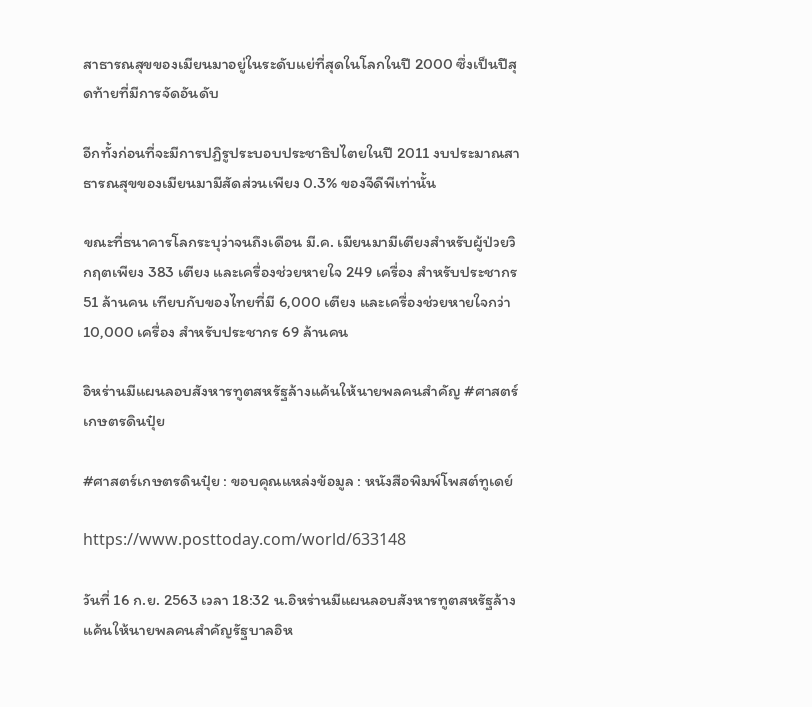สาธารณสุขของเมียนมาอยู่ในระดับแย่ที่สุดในโลกในปี 2000 ซึ่งเป็นปีสุดท้ายที่มีการจัดอันดับ

อีกทั้งก่อนที่จะมีการปฏิรูประบอบประชาธิปไตยในปี 2011 งบประมาณสาธารณสุขของเมียนมามีสัดส่วนเพียง 0.3% ของจีดีพีเท่านั้น

ขณะที่ธนาคารโลกระบุว่าจนถึงเดือน มี.ค. เมียนมามีเตียงสำหรับผู้ป่วยวิกฤตเพียง 383 เตียง และเครื่องช่วยหายใจ 249 เครื่อง สำหรับประชากร 51 ล้านคน เทียบกับของไทยที่มี 6,000 เตียง และเครื่องช่วยหายใจกว่า 10,000 เครื่อง สำหรับประชากร 69 ล้านคน

อิหร่านมีแผนลอบสังหารทูตสหรัฐล้างแค้นให้นายพลคนสำคัญ #ศาสตร์เกษตรดินปุ๋ย

#ศาสตร์เกษตรดินปุ๋ย : ขอบคุณแหล่งข้อมูล : หนังสือพิมพ์โพสต์ทูเดย์

https://www.posttoday.com/world/633148

วันที่ 16 ก.ย. 2563 เวลา 18:32 น.อิหร่านมีแผนลอบสังหารทูตสหรัฐล้างแค้นให้นายพลคนสำคัญรัฐบาลอิห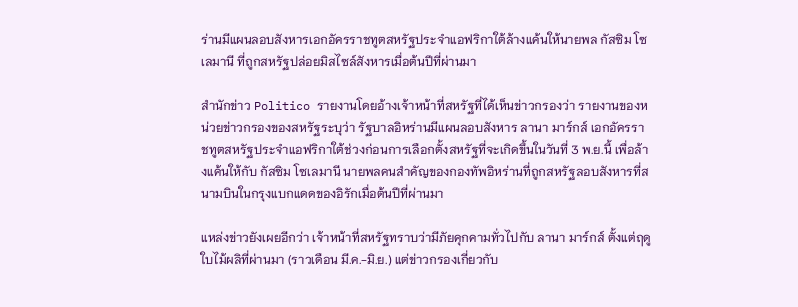ร่านมีแผนลอบสังหารเอกอัครราชทูตสหรัฐประจำแอฟริกาใต้ล้างแค้นให้นายพล กัสซิม โซเลมานี ที่ถูกสหรัฐปล่อยมิสไซล์สังหารเมื่อต้นปีที่ผ่านมา

สำนักข่าว Politico รายงานโดยอ้างเจ้าหน้าที่สหรัฐที่ได้เห็นข่าวกรองว่า รายงานของหน่วยข่าวกรองของสหรัฐระบุว่า รัฐบาลอิหร่านมีแผนลอบสังหาร ลานา มาร์กส์ เอกอัครราชทูตสหรัฐประจำแอฟริกาใต้ช่วงก่อนการเลือกตั้งสหรัฐที่จะเกิดขึ้นในวันที่ 3 พ.ย.นี้ เพื่อล้างแค้นให้กับ กัสซิม โซเลมานี นายพลคนสำคัญของกองทัพอิหร่านที่ถูกสหรัฐลอบสังหารที่สนามบินในกรุงแบกแดดของอิรักเมื่อต้นปีที่ผ่านมา

แหล่งข่าวยังเผยอีกว่า เจ้าหน้าที่สหรัฐทราบว่ามีภัยคุกคามทั่วไปกับ ลานา มาร์กส์ ตั้งแต่ฤดูใบไม้ผลิที่ผ่านมา (ราวเดือน มี.ค.-มิ.ย.) แต่ข่าวกรองเกี่ยวกับ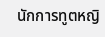นักการทูตหญิ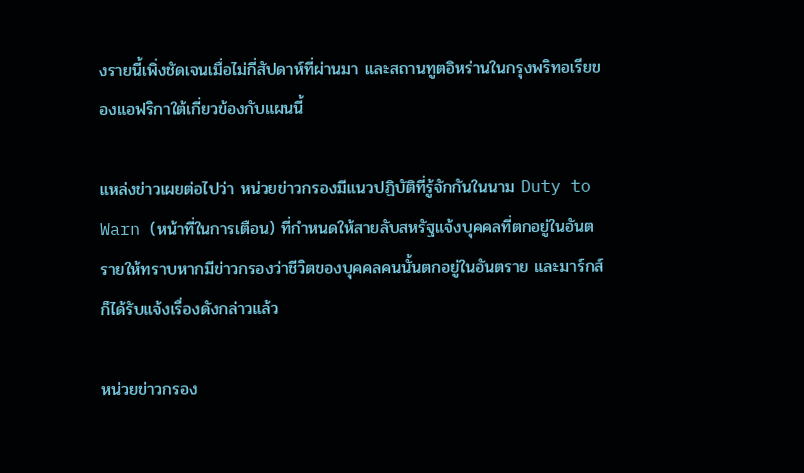งรายนี้เพิ่งชัดเจนเมื่อไม่กี่สัปดาห์ที่ผ่านมา และสถานทูตอิหร่านในกรุงพริทอเรียของแอฟริกาใต้เกี่ยวข้องกับแผนนี้

แหล่งข่าวเผยต่อไปว่า หน่วยข่าวกรองมีแนวปฏิบัติที่รู้จักกันในนาม Duty to Warn (หน้าที่ในการเตือน) ที่กำหนดให้สายลับสหรัฐแจ้งบุคคลที่ตกอยู่ในอันตรายให้ทราบหากมีข่าวกรองว่าชีวิตของบุคคลคนนั้นตกอยู่ในอันตราย และมาร์กส์ก็ได้รับแจ้งเรื่องดังกล่าวแล้ว

หน่วยข่าวกรอง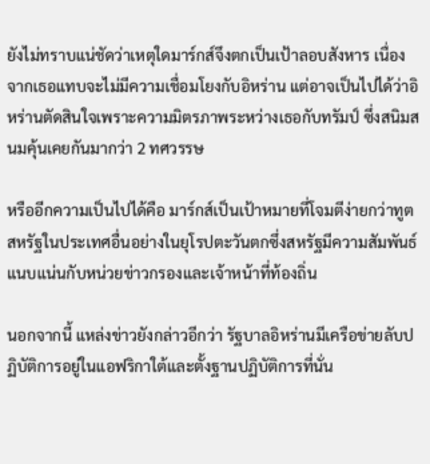ยังไม่ทราบแน่ชัดว่าเหตุใดมาร์กส์จึงตกเป็นเป้าลอบสังหาร เนื่องจากเธอแทบจะไม่มีความเชื่อมโยงกับอิหร่าน แต่อาจเป็นไปได้ว่าอิหร่านตัดสินใจเพราะความมิตรภาพระหว่างเธอกับทรัมป์ ซึ่งสนิมสนมคุ้นเคยกันมากว่า 2 ทศวรรษ

หรืออีกความเป็นไปได้คือ มาร์กส์เป็นเป้าหมายที่โจมตีง่ายกว่าทูตสหรัฐในประเทศอื่นอย่างในยุโรปตะวันตกซึ่งสหรัฐมีความสัมพันธ์แนบแน่นกับหน่วยข่าวกรองและเจ้าหน้าที่ท้องถิ่น

นอกจากนี้ แหล่งข่าวยังกล่าวอีกว่า รัฐบาลอิหร่านมีเครือข่ายลับปฏิบัติการอยู่ในแอฟริกาใต้และตั้งฐานปฏิบัติการที่นั่น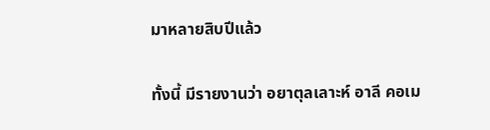มาหลายสิบปีแล้ว

ทั้งนี้ มีรายงานว่า อยาตุลเลาะห์ อาลี คอเม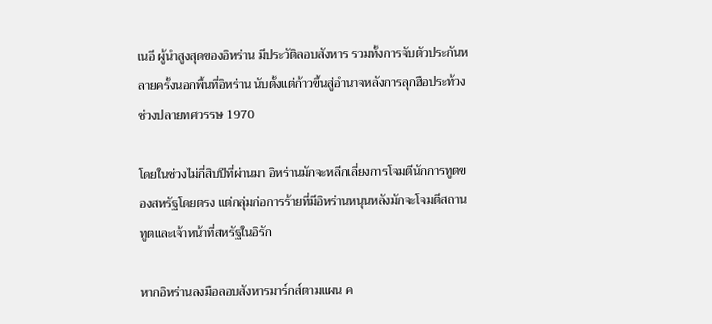เนอี ผู้นำสูงสุดของอิหร่าน มีประวัติลอบสังหาร รวมทั้งการจับตัวประกันหลายครั้งนอกพื้นที่อิหร่าน นับตั้งแต่ก้าวขึ้นสู่อำนาจหลังการลุกฮือประท้วงช่วงปลายทศวรรษ 1970

โดยในช่วงไม่กี่สิบปีที่ผ่านมา อิหร่านมักจะหลีกเลี่ยงการโจมตีนักการทูตของสหรัฐโดยตรง แต่กลุ่มก่อการร้ายที่มีอิหร่านหนุนหลังมักจะโจมตีสถานทูตและเจ้าหน้าที่สหรัฐในอิรัก

หากอิหร่านลงมือลอบสังหารมาร์กส์ตามแผน ค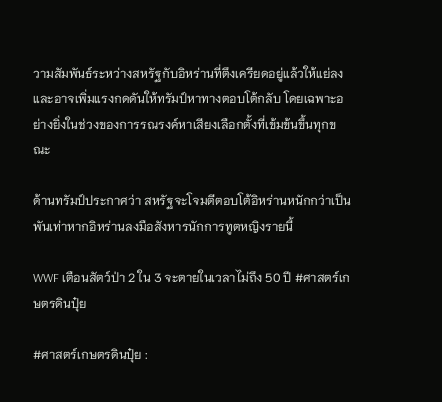วามสัมพันธ์ระหว่างสหรัฐกับอิหร่านที่ตึงเครียดอยู่แล้วให้แย่ลง และอาจเพิ่มแรงกดดันให้ทรัมป์หาทางตอบโต้กลับ โดยเฉพาะอย่างยิ่งในช่วงของการรณรงค์หาเสียงเลือกตั้งที่เข้มข้นขึ้นทุกขณะ

ด้านทรัมป์ประกาศว่า สหรัฐจะโจมตีตอบโต้อิหร่านหนักกว่าเป็นพันเท่าหากอิหร่านลงมือสังหารนักการทูตหญิงรายนี้

WWF เตือนสัตว์ป่า 2 ใน 3 จะตายในเวลาไม่ถึง 50 ปี #ศาสตร์เกษตรดินปุ๋ย

#ศาสตร์เกษตรดินปุ๋ย :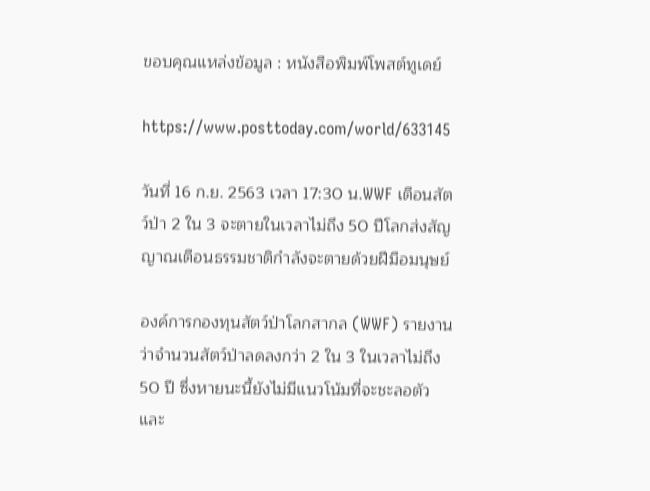ขอบคุณแหล่งข้อมูล : หนังสือพิมพ์โพสต์ทูเดย์

https://www.posttoday.com/world/633145

วันที่ 16 ก.ย. 2563 เวลา 17:30 น.WWF เตือนสัตว์ป่า 2 ใน 3 จะตายในเวลาไม่ถึง 50 ปีโลกส่งสัญญาณเตือนธรรมชาติกำลังจะตายด้วยฝีมือมนุษย์

องค์การกองทุนสัตว์ป่าโลกสากล (WWF) รายงานว่าจำนวนสัตว์ป่าลดลงกว่า 2 ใน 3 ในเวลาไม่ถึง 50 ปี ซึ่งหายนะนี้ยังไม่มีแนวโน้มที่จะชะลอตัว และ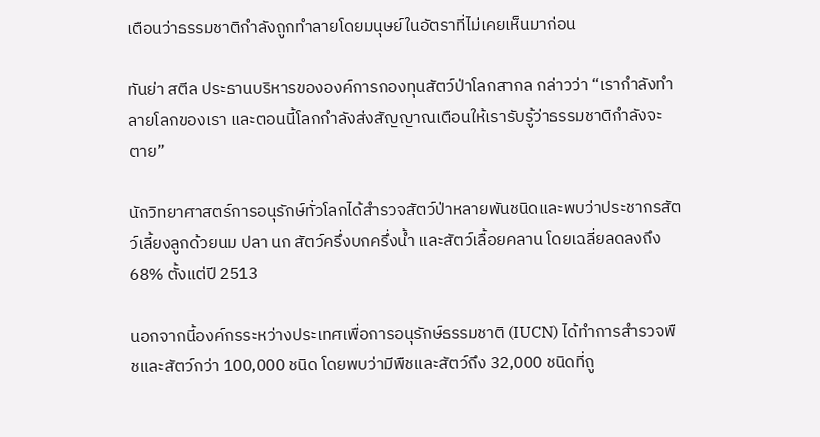เตือนว่าธรรมชาติกำลังถูกทำลายโดยมนุษย์ในอัตราที่ไม่เคยเห็นมาก่อน

ทันย่า สตีล ประธานบริหารขององค์การกองทุนสัตว์ป่าโลกสากล กล่าวว่า “เรากำลังทำลายโลกของเรา และตอนนี้โลกกำลังส่งสัญญาณเตือนให้เรารับรู้ว่าธรรมชาติกำลังจะตาย”

นักวิทยาศาสตร์การอนุรักษ์ทั่วโลกได้สำรวจสัตว์ป่าหลายพันชนิดและพบว่าประชากรสัตว์เลี้ยงลูกด้วยนม ปลา นก สัตว์ครึ่งบกครึ่งน้ำ และสัตว์เลื้อยคลาน โดยเฉลี่ยลดลงถึง 68% ตั้งแต่ปี 2513

นอกจากนี้องค์กรระหว่างประเทศเพื่อการอนุรักษ์ธรรมชาติ (IUCN) ได้ทำการสำรวจพืชและสัตว์กว่า 100,000 ชนิด โดยพบว่ามีพืชและสัตว์ถึง 32,000 ชนิดที่ถู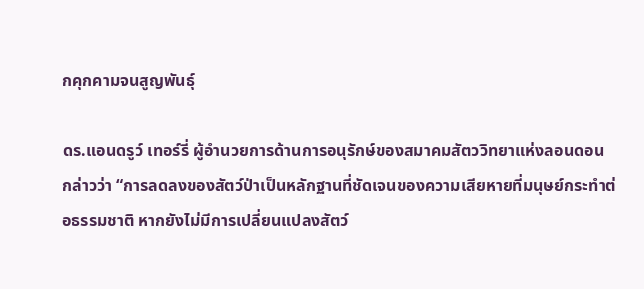กคุกคามจนสูญพันธุ์

ดร.แอนดรูว์ เทอร์รี่ ผู้อำนวยการด้านการอนุรักษ์ของสมาคมสัตววิทยาแห่งลอนดอน กล่าวว่า “การลดลงของสัตว์ป่าเป็นหลักฐานที่ชัดเจนของความเสียหายที่มนุษย์กระทำต่อธรรมชาติ หากยังไม่มีการเปลี่ยนแปลงสัตว์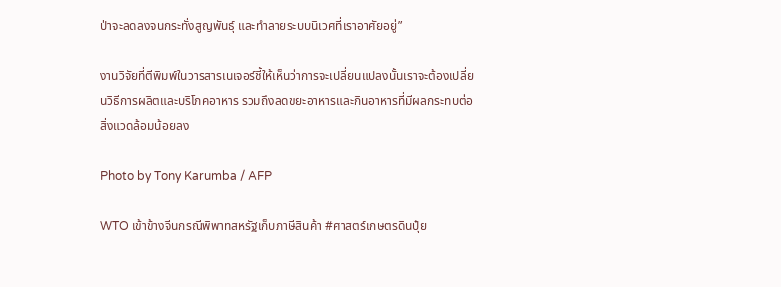ป่าจะลดลงจนกระทั่งสูญพันธุ์ และทำลายระบบนิเวศที่เราอาศัยอยู่”

งานวิจัยที่ตีพิมพ์ในวารสารเนเจอร์ชี้ให้เห็นว่าการจะเปลี่ยนแปลงนั้นเราจะต้องเปลี่ยนวิธีการผลิตและบริโภคอาหาร รวมถึงลดขยะอาหารและกินอาหารที่มีผลกระทบต่อสิ่งแวดล้อมน้อยลง

Photo by Tony Karumba / AFP

WTO เข้าข้างจีนกรณีพิพาทสหรัฐเก็บภาษีสินค้า #ศาสตร์เกษตรดินปุ๋ย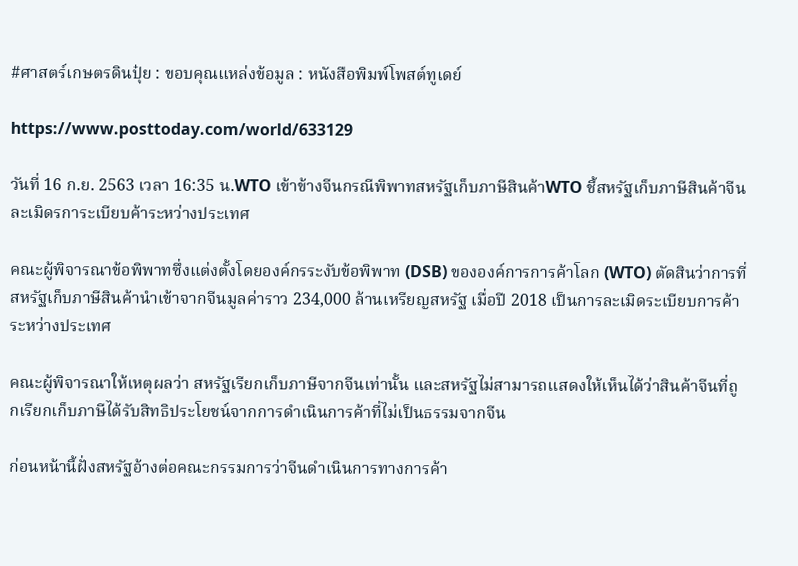#ศาสตร์เกษตรดินปุ๋ย : ขอบคุณแหล่งข้อมูล : หนังสือพิมพ์โพสต์ทูเดย์

https://www.posttoday.com/world/633129

วันที่ 16 ก.ย. 2563 เวลา 16:35 น.WTO เข้าข้างจีนกรณีพิพาทสหรัฐเก็บภาษีสินค้าWTO ชี้สหรัฐเก็บภาษีสินค้าจีนละเมิดรการะเบียบค้าระหว่างประเทศ

คณะผู้พิจารณาข้อพิพาทซึ่งแต่งตั้งโดยองค์กรระงับข้อพิพาท (DSB) ขององค์การการค้าโลก (WTO) ตัดสินว่าการที่สหรัฐเก็บภาษีสินค้านำเข้าจากจีนมูลค่าราว 234,000 ล้านเหรียญสหรัฐ เมื่อปี 2018 เป็นการละเมิดระเบียบการค้าระหว่างประเทศ

คณะผู้พิจารณาให้เหตุผลว่า สหรัฐเรียกเก็บภาษีจากจีนเท่านั้น และสหรัฐไม่สามารถแสดงให้เห็นได้ว่าสินค้าจีนที่ถูกเรียกเก็บภาษีได้รับสิทธิประโยชน์จากการดำเนินการค้าที่ไม่เป็นธรรมจากจีน

ก่อนหน้านี้ฝั่งสหรัฐอ้างต่อคณะกรรมการว่าจีนดำเนินการทางการค้า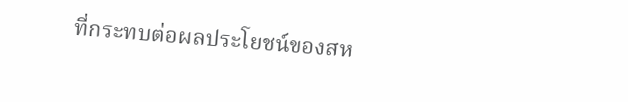ที่กระทบต่อผลประโยชน์ของสห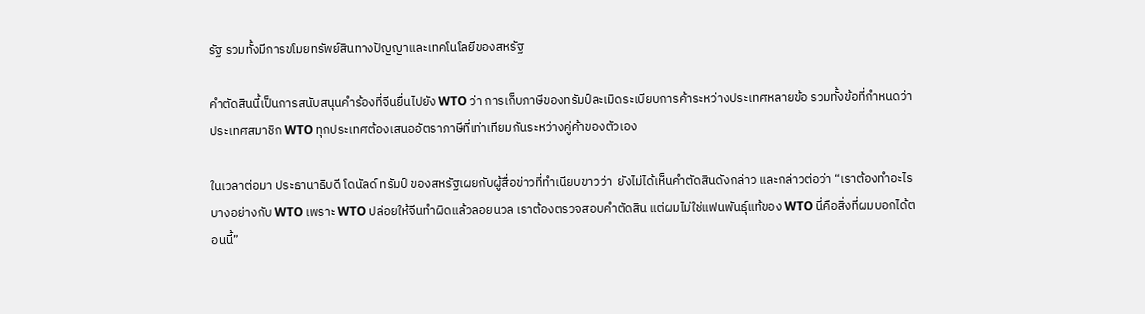รัฐ รวมทั้งมีการขโมยทรัพย์สินทางปัญญาและเทคโนโลยีของสหรัฐ

คำตัดสินนี้เป็นการสนับสนุนคำร้องที่จีนยื่นไปยัง WTO ว่า การเก็บภาษีของทรัมป์ละเมิดระเบียบการค้าระหว่างประเทศหลายข้อ รวมทั้งข้อที่กำหนดว่าประเทศสมาชิก WTO ทุกประเทศต้องเสนออัตราภาษีที่เท่าเทียมกันระหว่างคู่ค้าของตัวเอง

ในเวลาต่อมา ประธานาธิบดี โดนัลด์ ทรัมป์ ของสหรัฐเผยกับผู้สื่อข่าวที่ทำเนียบขาวว่า  ยังไม่ได้เห็นคำตัดสินดังกล่าว และกล่าวต่อว่า “เราต้องทำอะไรบางอย่างกับ WTO เพราะ WTO ปล่อยให้จีนทำผิดแล้วลอยนวล เราต้องตรวจสอบคำตัดสิน แต่ผมไม่ใช่แฟนพันธุ์แท้ของ WTO นี่คือสิ่งที่ผมบอกได้ตอนนี้”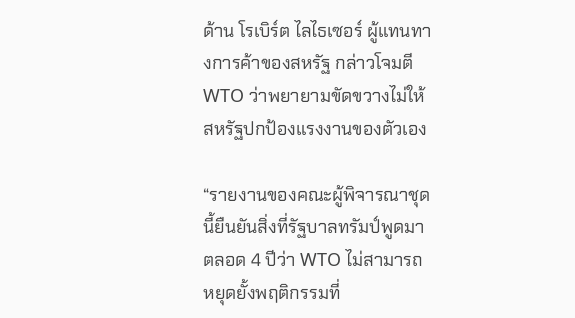ด้าน โรเบิร์ต ไลไธเซอร์ ผู้แทนทางการค้าของสหรัฐ กล่าวโจมตี WTO ว่าพยายามขัดขวางไม่ให้สหรัฐปกป้องแรงงานของตัวเอง

“รายงานของคณะผู้พิจารณาชุดนี้ยืนยันสิ่งที่รัฐบาลทรัมป์พูดมาตลอด 4 ปีว่า WTO ไม่สามารถหยุดยั้งพฤติกรรมที่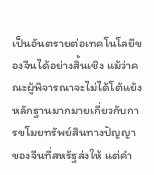เป็นอันตรายต่อเทคโนโลยีของจีนได้อย่างสิ้นเชิง แม้ว่าคณะผู้พิจารณาจะไม่ได้โต้แย้งหลักฐานมากมายเกี่ยวกับการขโมยทรัพย์สินทางปัญญาของจีนที่สหรัฐส่งให้ แต่คำ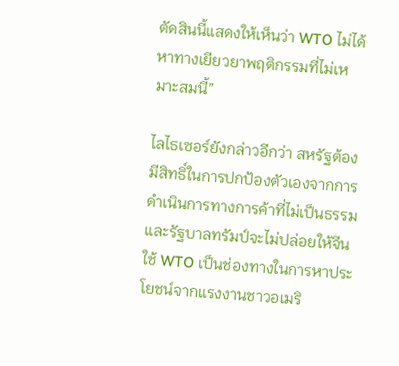ตัดสินนี้แสดงให้เห็นว่า WTO ไม่ได้หาทางเยียวยาพฤติกรรมที่ไม่เหมาะสมนี้”

ไลไธเซอร์ยังกล่าวอีกว่า สหรัฐต้องมีสิทธิ์ในการปกป้องตัวเองจากการดำเนินการทางการค้าที่ไม่เป็นธรรม และรัฐบาลทรัมป์จะไม่ปล่อยให้จีนใช้ WTO เป็นช่องทางในการหาประโยชน์จากแรงงานชาวอเมริ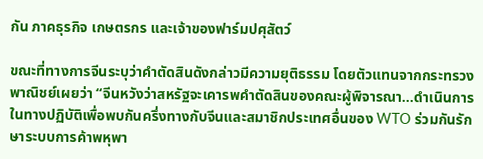กัน ภาคธุรกิจ เกษตรกร และเจ้าของฟาร์มปศุสัตว์

ขณะที่ทางการจีนระบุว่าคำตัดสินดังกล่าวมีความยุติธรรม โดยตัวแทนจากกระทรวงพาณิชย์เผยว่า “จีนหวังว่าสหรัฐจะเคารพคำตัดสินของคณะผู้พิจารณา…ดำเนินการในทางปฏิบัติเพื่อพบกันครึ่งทางกับจีนและสมาชิกประเทศอื่นของ WTO ร่วมกันรักษาระบบการค้าพหุพา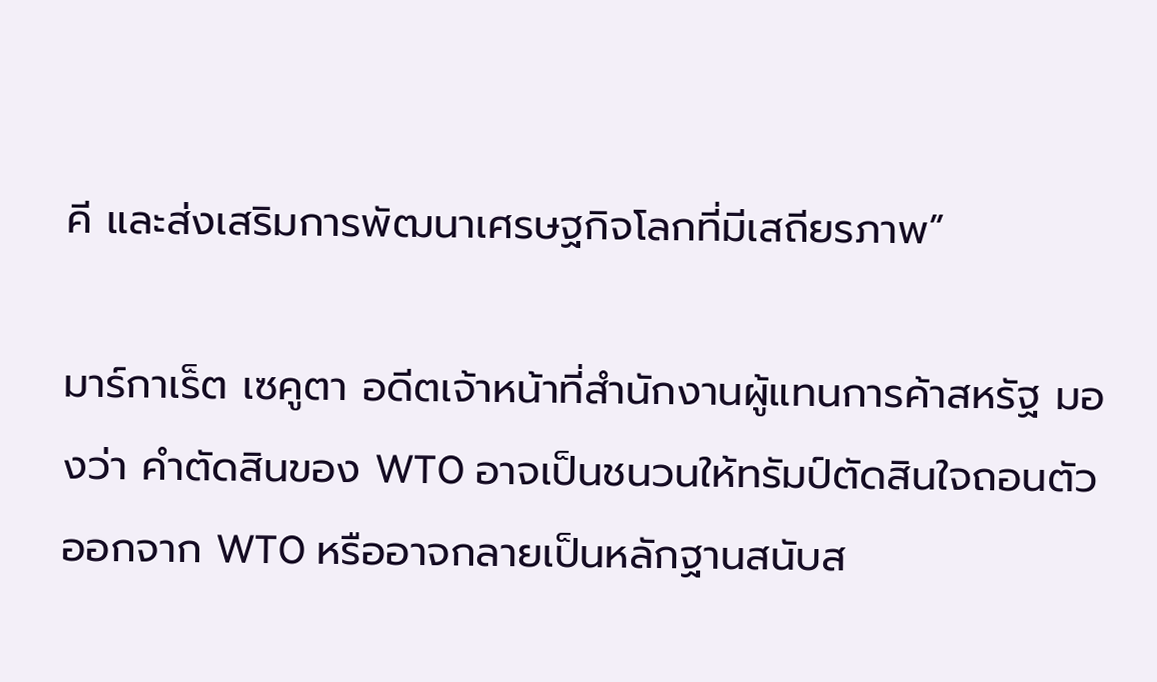คี และส่งเสริมการพัฒนาเศรษฐกิจโลกที่มีเสถียรภาพ”

มาร์กาเร็ต เซคูตา อดีตเจ้าหน้าที่สำนักงานผู้แทนการค้าสหรัฐ มองว่า คำตัดสินของ WTO อาจเป็นชนวนให้ทรัมป์ตัดสินใจถอนตัวออกจาก WTO หรืออาจกลายเป็นหลักฐานสนับส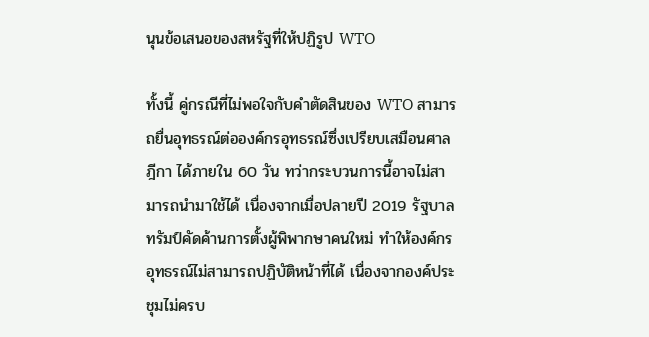นุนข้อเสนอของสหรัฐที่ให้ปฏิรูป WTO

ทั้งนี้ คู่กรณีที่ไม่พอใจกับคำตัดสินของ WTO สามารถยื่นอุทธรณ์ต่อองค์กรอุทธรณ์ซึ่งเปรียบเสมือนศาลฎีกา ได้ภายใน 60 วัน ทว่ากระบวนการนี้อาจไม่สามารถนำมาใช้ได้ เนื่องจากเมื่อปลายปี 2019 รัฐบาลทรัมป์คัดค้านการตั้งผู้พิพากษาคนใหม่ ทำให้องค์กรอุทธรณ์ไม่สามารถปฏิบัติหน้าที่ได้ เนื่องจากองค์ประชุมไม่ครบ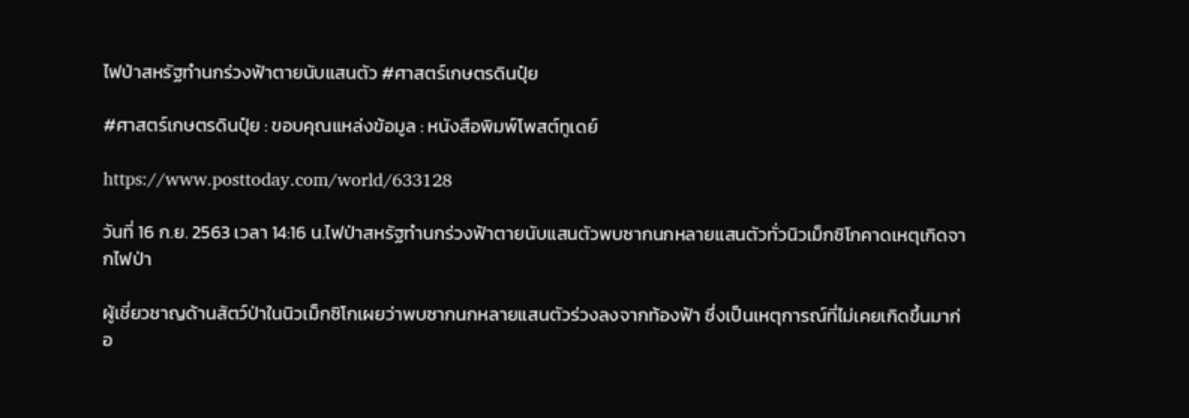ไฟป่าสหรัฐทำนกร่วงฟ้าตายนับแสนตัว #ศาสตร์เกษตรดินปุ๋ย

#ศาสตร์เกษตรดินปุ๋ย : ขอบคุณแหล่งข้อมูล : หนังสือพิมพ์โพสต์ทูเดย์

https://www.posttoday.com/world/633128

วันที่ 16 ก.ย. 2563 เวลา 14:16 น.ไฟป่าสหรัฐทำนกร่วงฟ้าตายนับแสนตัวพบซากนกหลายแสนตัวทั่วนิวเม็กซิโกคาดเหตุเกิดจากไฟป่า

ผู้เชี่ยวชาญด้านสัตว์ป่าในนิวเม็กซิโกเผยว่าพบซากนกหลายแสนตัวร่วงลงจากท้องฟ้า ซึ่งเป็นเหตุการณ์ที่ไม่เคยเกิดขึ้นมาก่อ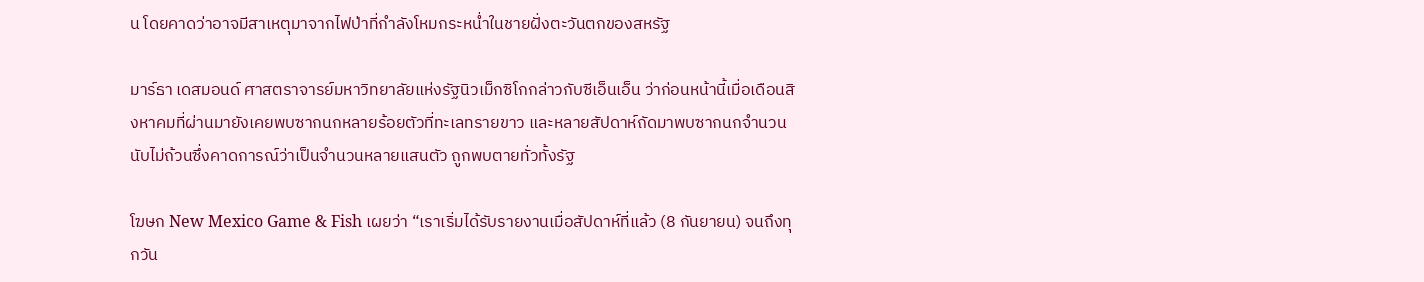น โดยคาดว่าอาจมีสาเหตุมาจากไฟป่าที่กำลังโหมกระหน่ำในชายฝั่งตะวันตกของสหรัฐ

มาร์ธา เดสมอนด์ ศาสตราจารย์มหาวิทยาลัยแห่งรัฐนิวเม็กซิโกกล่าวกับซีเอ็นเอ็น ว่าก่อนหน้านี้เมื่อเดือนสิงหาคมที่ผ่านมายังเคยพบซากนกหลายร้อยตัวที่ทะเลทรายขาว และหลายสัปดาห์ถัดมาพบซากนกจำนวนนับไม่ถ้วนซึ่งคาดการณ์ว่าเป็นจำนวนหลายแสนตัว ถูกพบตายทั่วทั้งรัฐ

โฆษก New Mexico Game & Fish เผยว่า “เราเริ่มได้รับรายงานเมื่อสัปดาห์ที่แล้ว (8 กันยายน) จนถึงทุกวัน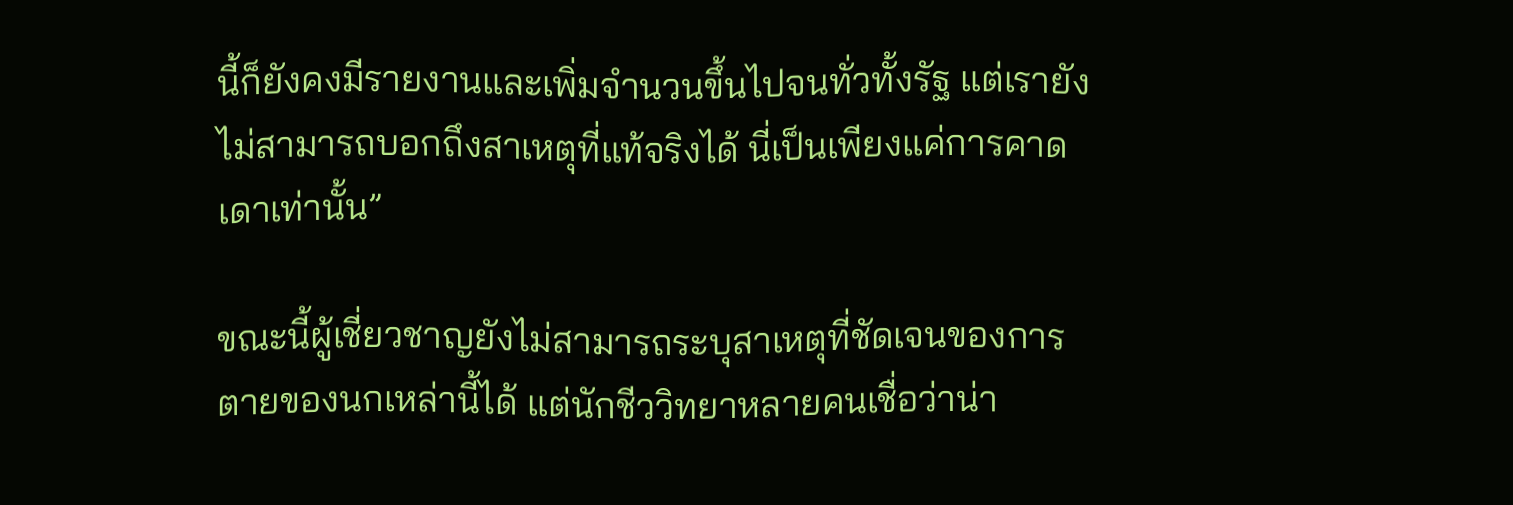นี้ก็ยังคงมีรายงานและเพิ่มจำนวนขึ้นไปจนทั่วทั้งรัฐ แต่เรายังไม่สามารถบอกถึงสาเหตุที่แท้จริงได้ นี่เป็นเพียงแค่การคาดเดาเท่านั้น”

ขณะนี้ผู้เชี่ยวชาญยังไม่สามารถระบุสาเหตุที่ชัดเจนของการตายของนกเหล่านี้ได้ แต่นักชีววิทยาหลายคนเชื่อว่าน่า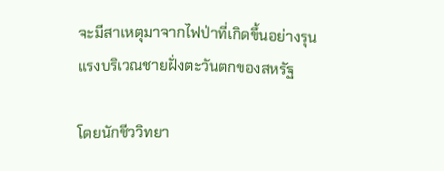จะมีสาเหตุมาจากไฟป่าที่เกิดขึ้นอย่างรุนแรงบริเวณชายฝั่งตะวันตกของสหรัฐ

โดยนักชีววิทยา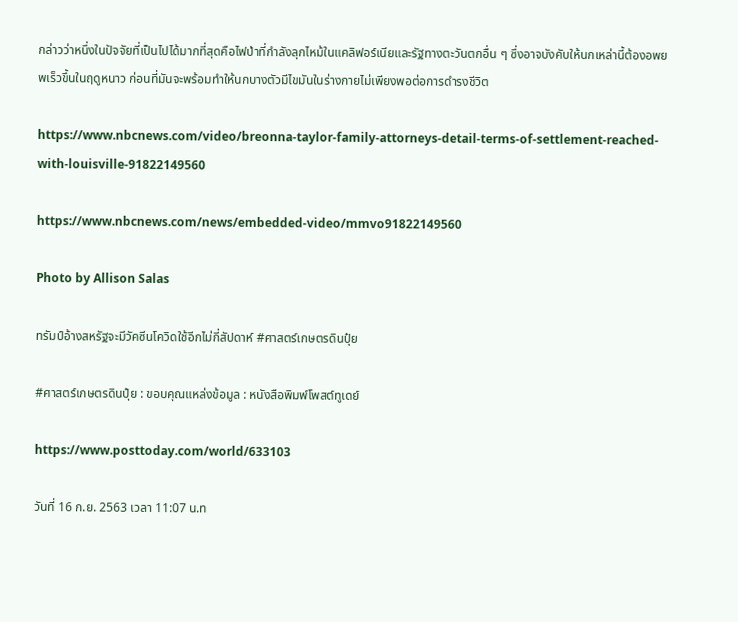กล่าวว่าหนึ่งในปัจจัยที่เป็นไปได้มากที่สุดคือไฟป่าที่กำลังลุกไหม้ในแคลิฟอร์เนียและรัฐทางตะวันตกอื่น ๆ ซึ่งอาจบังคับให้นกเหล่านี้ต้องอพยพเร็วขึ้นในฤดูหนาว ก่อนที่มันจะพร้อมทำให้นกบางตัวมีไขมันในร่างกายไม่เพียงพอต่อการดำรงชีวิต

https://www.nbcnews.com/video/breonna-taylor-family-attorneys-detail-terms-of-settlement-reached-with-louisville-91822149560

https://www.nbcnews.com/news/embedded-video/mmvo91822149560

Photo by Allison Salas

ทรัมป์อ้างสหรัฐจะมีวัคซีนโควิดใช้อีกไม่กี่สัปดาห์ #ศาสตร์เกษตรดินปุ๋ย

#ศาสตร์เกษตรดินปุ๋ย : ขอบคุณแหล่งข้อมูล : หนังสือพิมพ์โพสต์ทูเดย์

https://www.posttoday.com/world/633103

วันที่ 16 ก.ย. 2563 เวลา 11:07 น.ท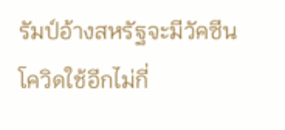รัมป์อ้างสหรัฐจะมีวัคซีนโควิดใช้อีกไม่กี่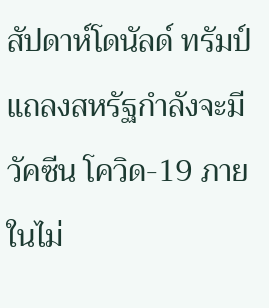สัปดาห์โดนัลด์ ทรัมป์ แถลงสหรัฐกำลังจะมีวัคซีน โควิด-19 ภายในไม่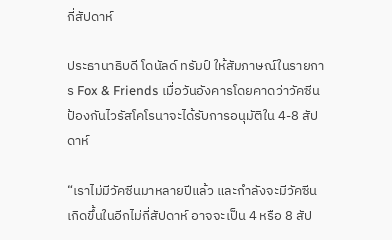กี่สัปดาห์

ประธานาธิบดี โดนัลด์ ทรัมป์ ให้สัมภาษณ์ในรายการ Fox & Friends เมื่อวันอังคารโดยคาดว่าวัคซีนป้องกันไวรัสโคโรนาจะได้รับการอนุมัติใน 4-8 สัปดาห์

“เราไม่มีวัคซีนมาหลายปีแล้ว และกำลังจะมีวัคซีนเกิดขึ้นในอีกไม่กี่สัปดาห์ อาจจะเป็น 4 หรือ 8 สัป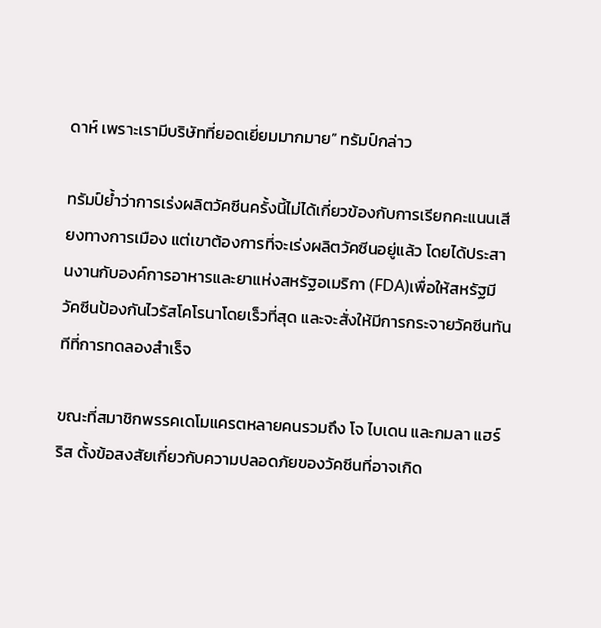ดาห์ เพราะเรามีบริษัทที่ยอดเยี่ยมมากมาย” ทรัมป์กล่าว

ทรัมป์ย้ำว่าการเร่งผลิตวัคซีนครั้งนี้ไม่ได้เกี่ยวข้องกับการเรียกคะแนนเสียงทางการเมือง แต่เขาต้องการที่จะเร่งผลิตวัคซีนอยู่แล้ว โดยได้ประสานงานกับองค์การอาหารและยาแห่งสหรัฐอเมริกา (FDA)เพื่อให้สหรัฐมีวัคซีนป้องกันไวรัสโคโรนาโดยเร็วที่สุด และจะสั่งให้มีการกระจายวัคซีนทันทีที่การทดลองสำเร็จ

ขณะที่สมาชิกพรรคเดโมแครตหลายคนรวมถึง โจ ไบเดน และกมลา แฮร์ริส ตั้งข้อสงสัยเกี่ยวกับความปลอดภัยของวัคซีนที่อาจเกิด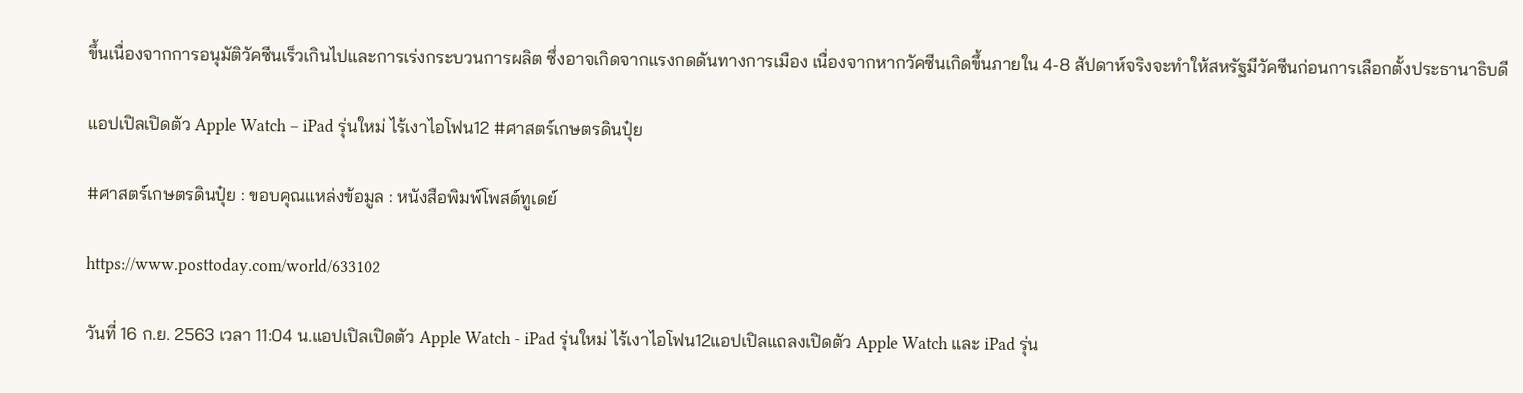ขึ้นเนื่องจากการอนุมัติวัคซีนเร็วเกินไปและการเร่งกระบวนการผลิต ซึ่งอาจเกิดจากแรงกดดันทางการเมือง เนื่องจากหากวัคซีนเกิดขึ้นภายใน 4-8 สัปดาห์จริงจะทำให้สหรัฐมีวัคซีนก่อนการเลือกตั้งประธานาธิบดี

แอปเปิลเปิดตัว Apple Watch – iPad รุ่นใหม่ ไร้เงาไอโฟน12 #ศาสตร์เกษตรดินปุ๋ย

#ศาสตร์เกษตรดินปุ๋ย : ขอบคุณแหล่งข้อมูล : หนังสือพิมพ์โพสต์ทูเดย์

https://www.posttoday.com/world/633102

วันที่ 16 ก.ย. 2563 เวลา 11:04 น.แอปเปิลเปิดตัว Apple Watch - iPad รุ่นใหม่ ไร้เงาไอโฟน12แอปเปิลแถลงเปิดตัว Apple Watch และ iPad รุ่น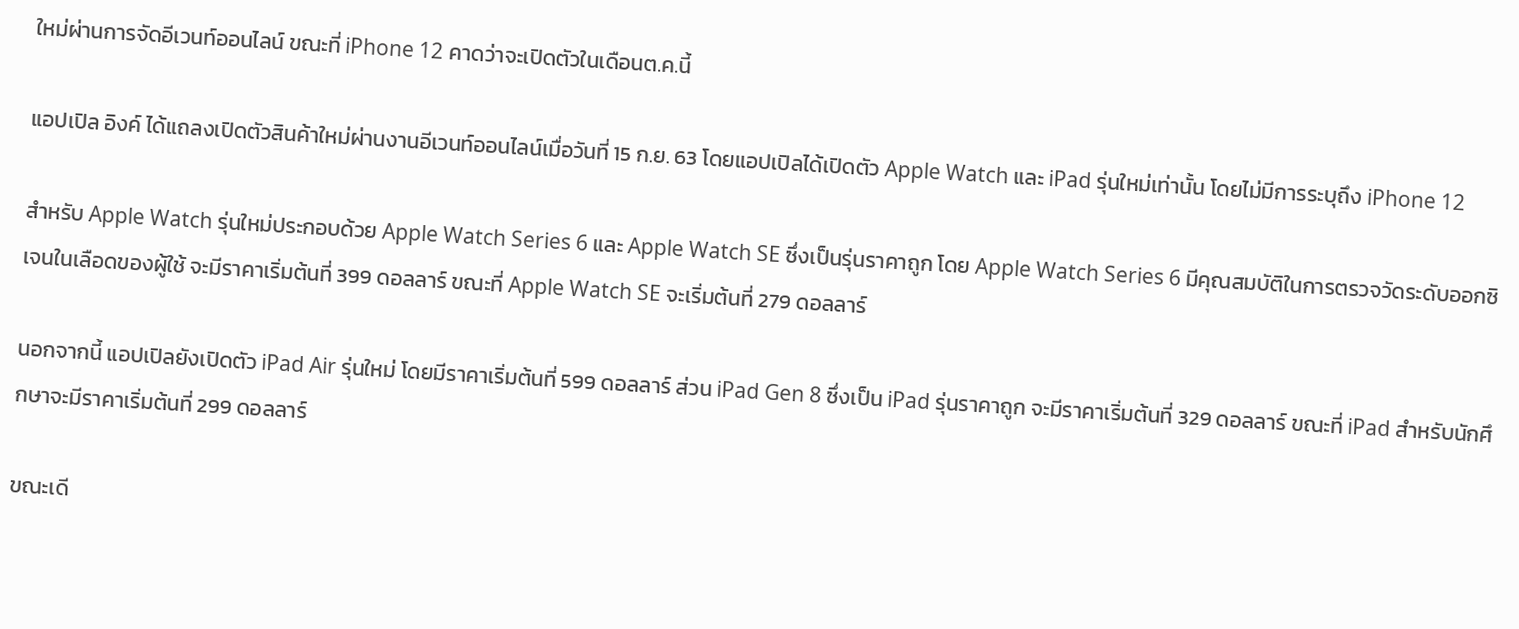ใหม่ผ่านการจัดอีเวนท์ออนไลน์ ขณะที่ iPhone 12 คาดว่าจะเปิดตัวในเดือนต.ค.นี้

แอปเปิล อิงค์ ได้แถลงเปิดตัวสินค้าใหม่ผ่านงานอีเวนท์ออนไลน์เมื่อวันที่ 15 ก.ย. 63 โดยแอปเปิลได้เปิดตัว Apple Watch และ iPad รุ่นใหม่เท่านั้น โดยไม่มีการระบุถึง iPhone 12

สำหรับ Apple Watch รุ่นใหม่ประกอบด้วย Apple Watch Series 6 และ Apple Watch SE ซึ่งเป็นรุ่นราคาถูก โดย Apple Watch Series 6 มีคุณสมบัติในการตรวจวัดระดับออกซิเจนในเลือดของผู้ใช้ จะมีราคาเริ่มต้นที่ 399 ดอลลาร์ ขณะที่ Apple Watch SE จะเริ่มต้นที่ 279 ดอลลาร์

นอกจากนี้ แอปเปิลยังเปิดตัว iPad Air รุ่นใหม่ โดยมีราคาเริ่มต้นที่ 599 ดอลลาร์ ส่วน iPad Gen 8 ซึ่งเป็น iPad รุ่นราคาถูก จะมีราคาเริ่มต้นที่ 329 ดอลลาร์ ขณะที่ iPad สำหรับนักศึกษาจะมีราคาเริ่มต้นที่ 299 ดอลลาร์

ขณะเดี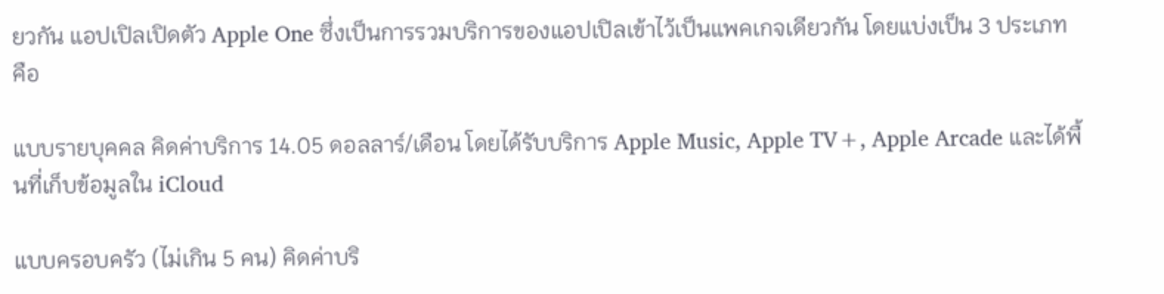ยวกัน แอปเปิลเปิดตัว Apple One ซึ่งเป็นการรวมบริการของแอปเปิลเข้าไว้เป็นแพคเกจเดียวกัน โดยแบ่งเป็น 3 ประเภทคือ

แบบรายบุคคล คิดค่าบริการ 14.05 ดอลลาร์/เดือน โดยได้รับบริการ Apple Music, Apple TV+, Apple Arcade และได้พื้นที่เก็บข้อมูลใน iCloud

แบบครอบครัว (ไม่เกิน 5 คน) คิดค่าบริ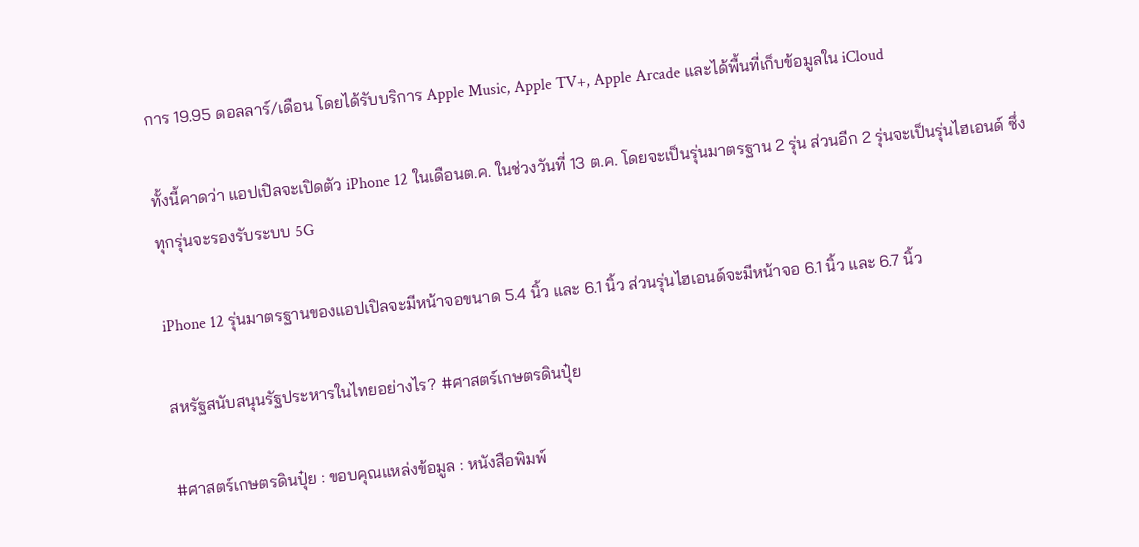การ 19.95 ดอลลาร์/เดือน โดยได้รับบริการ Apple Music, Apple TV+, Apple Arcade และได้พื้นที่เก็บข้อมูลใน iCloud

ทั้งนี้คาดว่า แอปเปิลจะเปิดตัว iPhone 12 ในเดือนต.ค. ในช่วงวันที่ 13 ต.ค. โดยจะเป็นรุ่นมาตรฐาน 2 รุ่น ส่วนอีก 2 รุ่นจะเป็นรุ่นไฮเอนด์ ซึ่งทุกรุ่นจะรองรับระบบ 5G

iPhone 12 รุ่นมาตรฐานของแอปเปิลจะมีหน้าจอขนาด 5.4 นิ้ว และ 6.1 นิ้ว ส่วนรุ่นไฮเอนด์จะมีหน้าจอ 6.1 นิ้ว และ 6.7 นิ้ว

สหรัฐสนับสนุนรัฐประหารในไทยอย่างไร? #ศาสตร์เกษตรดินปุ๋ย

#ศาสตร์เกษตรดินปุ๋ย : ขอบคุณแหล่งข้อมูล : หนังสือพิมพ์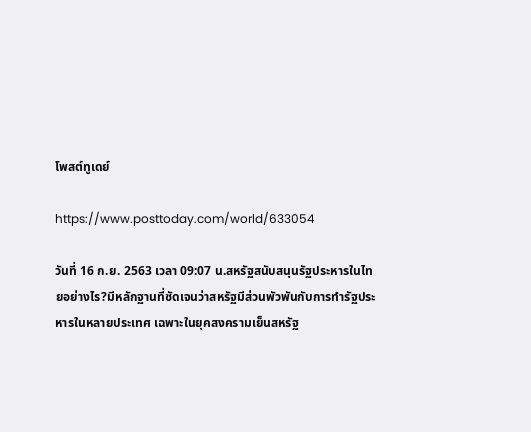โพสต์ทูเดย์

https://www.posttoday.com/world/633054

วันที่ 16 ก.ย. 2563 เวลา 09:07 น.สหรัฐสนับสนุนรัฐประหารในไทยอย่างไร?มีหลักฐานที่ชัดเจนว่าสหรัฐมีส่วนพัวพันกับการทำรัฐประหารในหลายประเทศ เฉพาะในยุคสงครามเย็นสหรัฐ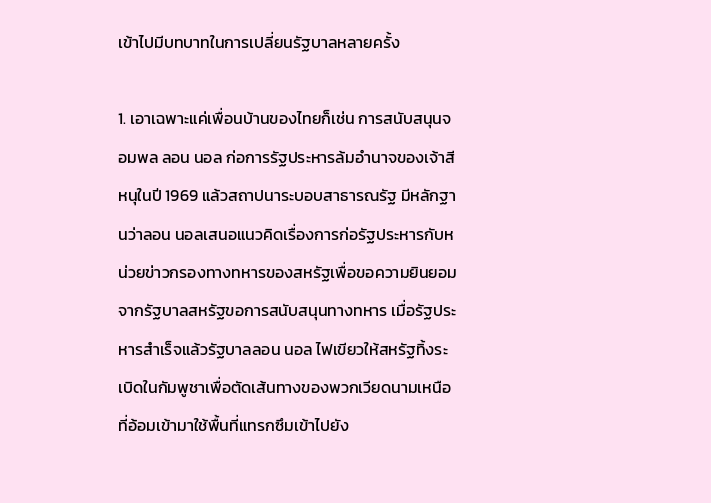เข้าไปมีบทบาทในการเปลี่ยนรัฐบาลหลายครั้ง

1. เอาเฉพาะแค่เพื่อนบ้านของไทยก็เช่น การสนับสนุนจอมพล ลอน นอล ก่อการรัฐประหารล้มอำนาจของเจ้าสีหนุในปี 1969 แล้วสถาปนาระบอบสาธารณรัฐ มีหลักฐานว่าลอน นอลเสนอแนวคิดเรื่องการก่อรัฐประหารกับหน่วยข่าวกรองทางทหารของสหรัฐเพื่อขอความยินยอมจากรัฐบาลสหรัฐขอการสนับสนุนทางทหาร เมื่อรัฐประหารสำเร็จแล้วรัฐบาลลอน นอล ไฟเขียวให้สหรัฐทิ้งระเบิดในกัมพูชาเพื่อตัดเส้นทางของพวกเวียดนามเหนือที่อ้อมเข้ามาใช้พื้นที่แทรกซึมเข้าไปยัง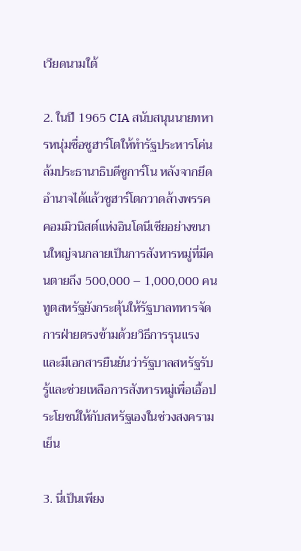เวียดนามใต้

2. ในปี 1965 CIA สนับสนุนนายทหารหนุ่มชื่อซูฮาร์โตให้ทำรัฐประหารโค่นล้มประธานาธิบดีซูการ์โน หลังจากยึดอำนาจได้แล้วซูฮาร์โตกวาดล้างพรรคคอมมิวนิสต์แห่งอินโดนีเซียอย่างขนานใหญ่จนกลายเป็นการสังหารหมู่ที่มีคนตายถึง 500,000 – 1,000,000 คน ทูตสหรัฐยังกระตุ้นให้รัฐบาลทหารจัดการฝ่ายตรงข้ามด้วยวิธีการรุนแรง และมีเอกสารยืนยันว่ารัฐบาลสหรัฐรับรู้และช่วยเหลือการสังหารหมู่เพื่อเอื้อประโยชน์ให้กับสหรัฐเองในช่วงสงครามเย็น

3. นี่เป็นเพียง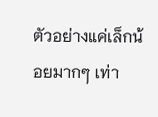ตัวอย่างแค่เล็กน้อยมากๆ เท่า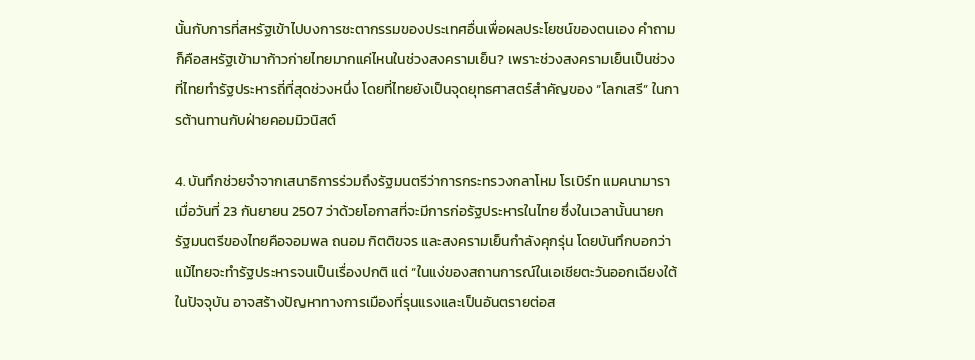นั้นกับการที่สหรัฐเข้าไปบงการชะตากรรมของประเทศอื่นเพื่อผลประโยชน์ของตนเอง คำถามก็คือสหรัฐเข้ามาก้าวก่ายไทยมากแค่ไหนในช่วงสงครามเย็น? เพราะช่วงสงครามเย็นเป็นช่วงที่ไทยทำรัฐประหารถี่ที่สุดช่วงหนึ่ง โดยที่ไทยยังเป็นจุดยุทธศาสตร์สำคัญของ “โลกเสรี” ในการต้านทานกับฝ่ายคอมมิวนิสต์

4. บันทึกช่วยจำจากเสนาธิการร่วมถึงรัฐมนตรีว่าการกระทรวงกลาโหม โรเบิร์ท แมคนามารา เมื่อวันที่ 23 กันยายน 2507 ว่าด้วยโอกาสที่จะมีการก่อรัฐประหารในไทย ซึ่งในเวลานั้นนายกรัฐมนตรีของไทยคือจอมพล ถนอม กิตติขจร และสงครามเย็นกำลังคุกรุ่น โดยบันทึกบอกว่าแม้ไทยจะทำรัฐประหารจนเป็นเรื่องปกติ แต่ “ในแง่ของสถานการณ์ในเอเชียตะวันออกเฉียงใต้ในปัจจุบัน อาจสร้างปัญหาทางการเมืองที่รุนแรงและเป็นอันตรายต่อส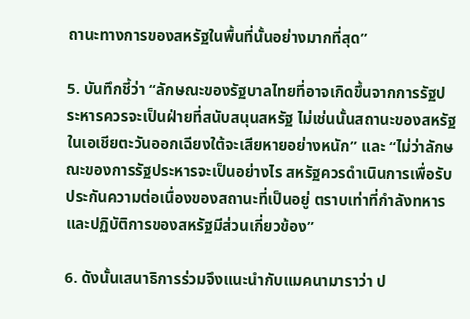ถานะทางการของสหรัฐในพื้นที่นั้นอย่างมากที่สุด”

5. บันทึกชี้ว่า “ลักษณะของรัฐบาลไทยที่อาจเกิดขึ้นจากการรัฐประหารควรจะเป็นฝ่ายที่สนับสนุนสหรัฐ ไม่เช่นนั้นสถานะของสหรัฐในเอเชียตะวันออกเฉียงใต้จะเสียหายอย่างหนัก” และ “ไม่ว่าลักษณะของการรัฐประหารจะเป็นอย่างไร สหรัฐควรดำเนินการเพื่อรับประกันความต่อเนื่องของสถานะที่เป็นอยู่ ตราบเท่าที่กำลังทหารและปฏิบัติการของสหรัฐมีส่วนเกี่ยวข้อง”

6. ดังนั้นเสนาธิการร่วมจึงแนะนำกับแมคนามาราว่า ป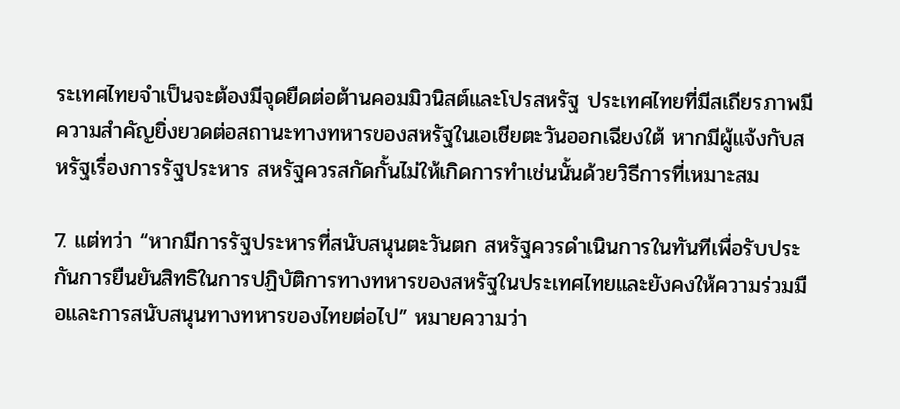ระเทศไทยจำเป็นจะต้องมีจุดยืดต่อต้านคอมมิวนิสต์และโปรสหรัฐ ประเทศไทยที่มีสเถียรภาพมีความสำคัญยิ่งยวดต่อสถานะทางทหารของสหรัฐในเอเชียตะวันออกเฉียงใต้ หากมีผู้แจ้งกับสหรัฐเรื่องการรัฐประหาร สหรัฐควรสกัดกั้นไม่ให้เกิดการทำเช่นนั้นด้วยวิธีการที่เหมาะสม

7. แต่ทว่า “หากมีการรัฐประหารที่สนับสนุนตะวันตก สหรัฐควรดำเนินการในทันทีเพื่อรับประกันการยืนยันสิทธิในการปฏิบัติการทางทหารของสหรัฐในประเทศไทยและยังคงให้ความร่วมมือและการสนับสนุนทางทหารของไทยต่อไป” หมายความว่า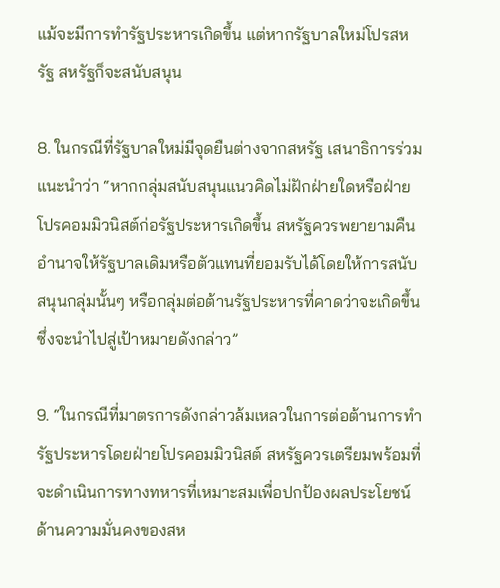แม้จะมีการทำรัฐประหารเกิดขึ้น แต่หากรัฐบาลใหม่โปรสหรัฐ สหรัฐก็จะสนับสนุน

8. ในกรณีที่รัฐบาลใหม่มีจุดยืนต่างจากสหรัฐ เสนาธิการร่วมแนะนำว่า “หากกลุ่มสนับสนุนแนวคิดไม่ฝักฝ่ายใดหรือฝ่ายโปรคอมมิวนิสต์ก่อรัฐประหารเกิดขึ้น สหรัฐควรพยายามคืนอำนาจให้รัฐบาลเดิมหรือตัวแทนที่ยอมรับได้โดยให้การสนับสนุนกลุ่มนั้นๆ หรือกลุ่มต่อต้านรัฐประหารที่คาดว่าจะเกิดขึ้นซึ่งจะนำไปสู่เป้าหมายดังกล่าว”

9. “ในกรณีที่มาตรการดังกล่าวล้มเหลวในการต่อต้านการทำรัฐประหารโดยฝ่ายโปรคอมมิวนิสต์ สหรัฐควรเตรียมพร้อมที่จะดำเนินการทางทหารที่เหมาะสมเพื่อปกป้องผลประโยชน์ด้านความมั่นคงของสห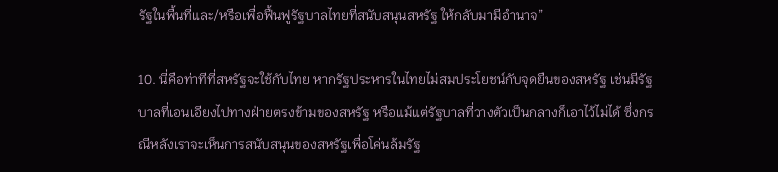รัฐในพื้นที่และ/หรือเพื่อฟื้นฟูรัฐบาลไทยที่สนับสนุนสหรัฐ ให้กลับมามีอำนาจ”

10. นี่คือท่าทีที่สหรัฐจะใช้กับไทย หากรัฐประหารในไทยไม่สมประโยชน์กับจุดยืนของสหรัฐ เช่นมีรัฐบาลที่เอนเอียงไปทางฝ่ายตรงข้ามของสหรัฐ หรือแม้แต่รัฐบาลที่วางตัวเป็นกลางก็เอาไว้ไม่ได้ ซึ่งกรณีหลังเราจะเห็นการสนับสนุนของสหรัฐเพื่อโค่นล้มรัฐ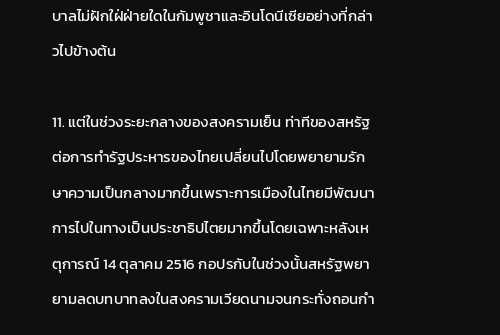บาลไม่ฝักใฝ่ฝ่ายใดในกัมพูชาและอินโดนีเซียอย่างที่กล่าวไปข้างต้น

11. แต่ในช่วงระยะกลางของสงครามเย็น ท่าทีของสหรัฐต่อการทำรัฐประหารของไทยเปลี่ยนไปโดยพยายามรักษาความเป็นกลางมากขึ้นเพราะการเมืองในไทยมีพัฒนาการไปในทางเป็นประชาธิปไตยมากขึ้นโดยเฉพาะหลังเหตุการณ์ 14 ตุลาคม 2516 กอปรกับในช่วงนั้นสหรัฐพยายามลดบทบาทลงในสงครามเวียดนามจนกระทั่งถอนกำ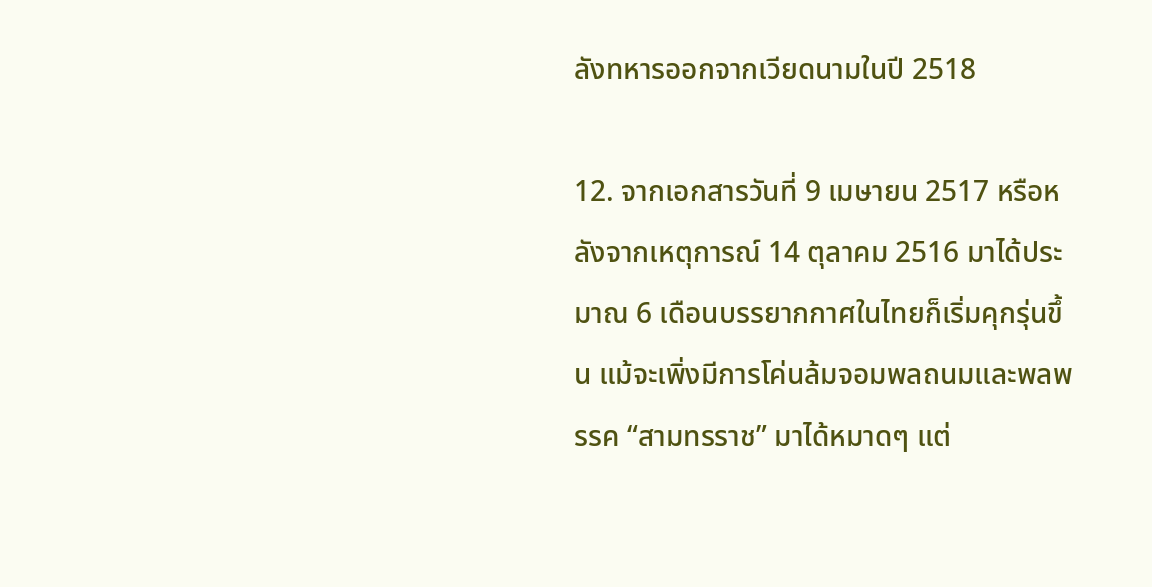ลังทหารออกจากเวียดนามในปี 2518

12. จากเอกสารวันที่ 9 เมษายน 2517 หรือหลังจากเหตุการณ์ 14 ตุลาคม 2516 มาได้ประมาณ 6 เดือนบรรยากกาศในไทยก็เริ่มคุกรุ่นขึ้น แม้จะเพิ่งมีการโค่นล้มจอมพลถนมและพลพรรค “สามทรราช” มาได้หมาดๆ แต่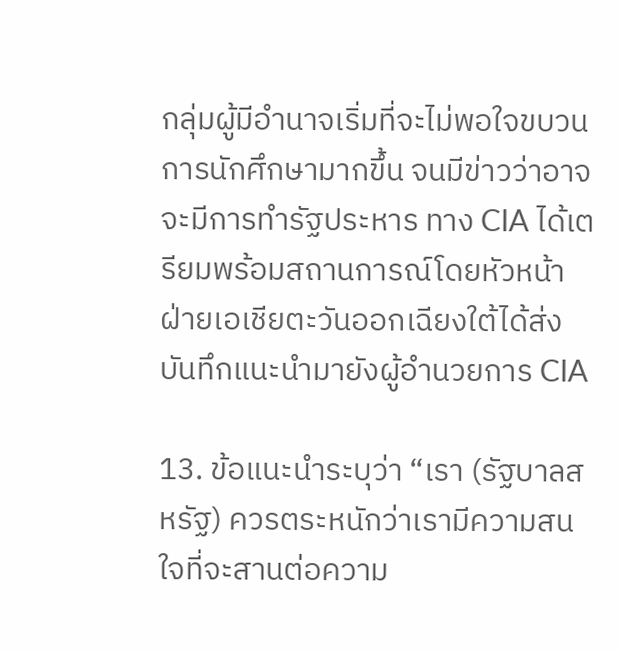กลุ่มผู้มีอำนาจเริ่มที่จะไม่พอใจขบวนการนักศึกษามากขึ้น จนมีข่าวว่าอาจจะมีการทำรัฐประหาร ทาง CIA ได้เตรียมพร้อมสถานการณ์โดยหัวหน้าฝ่ายเอเชียตะวันออกเฉียงใต้ได้ส่งบันทึกแนะนำมายังผู้อำนวยการ CIA

13. ข้อแนะนำระบุว่า “เรา (รัฐบาลสหรัฐ) ควรตระหนักว่าเรามีความสนใจที่จะสานต่อความ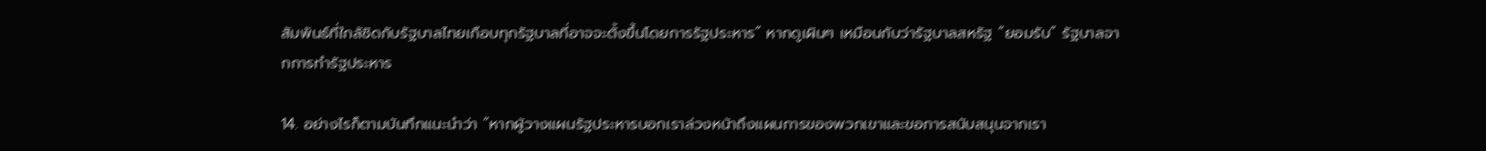สัมพันธ์ที่ใกล้ชิดกับรัฐบาลไทยเกือบทุกรัฐบาลที่อาจจะตั้งขึ้นโดยการรัฐประหาร” หากดูเผินๆ เหมือนกับว่ารัฐบาลสหรัฐ “ยอมรับ” รัฐบาลจากการทำรัฐประหาร

14. อย่างไรก็ตามบันทึกแนะนำว่า “หากผู้วางแผนรัฐประหารบอกเราล่วงหน้าถึงแผนการของพวกเขาและขอการสนับสนุนจากเรา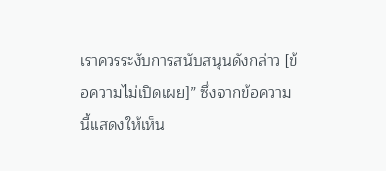เราควรระงับการสนับสนุนดังกล่าว [ข้อความไม่เปิดเผย]” ซึ่งจากข้อความนี้แสดงให้เห็น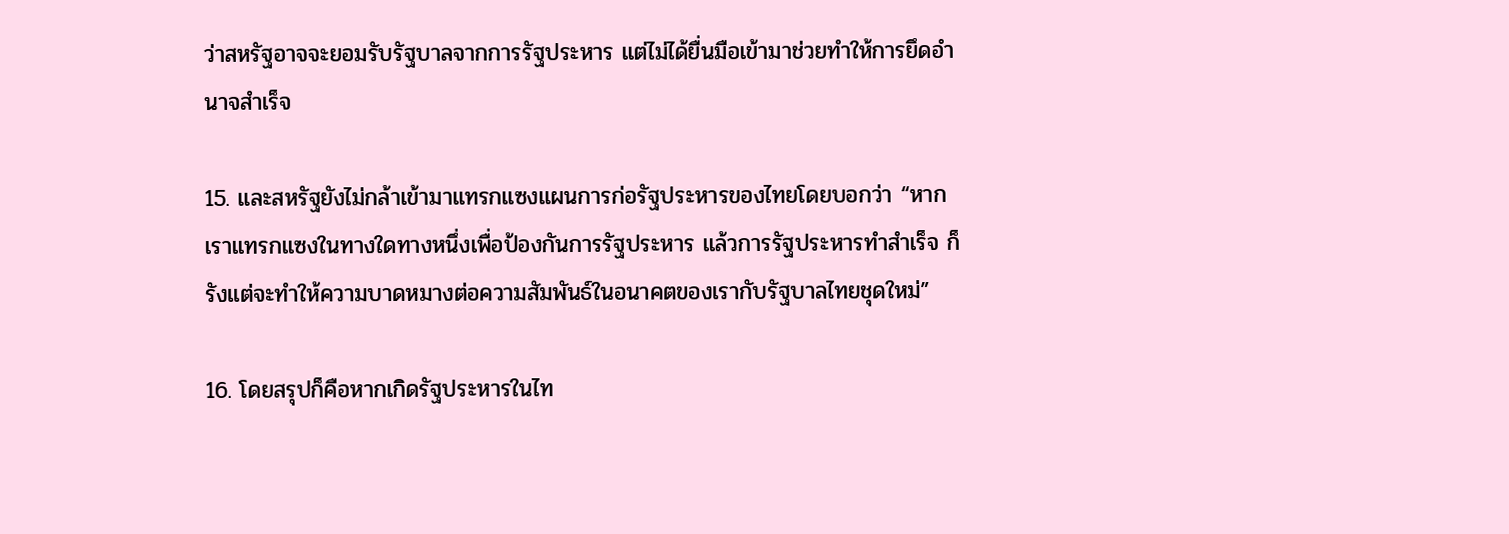ว่าสหรัฐอาจจะยอมรับรัฐบาลจากการรัฐประหาร แต่ไม่ได้ยื่นมือเข้ามาช่วยทำให้การยึดอำนาจสำเร็จ

15. และสหรัฐยังไม่กล้าเข้ามาแทรกแซงแผนการก่อรัฐประหารของไทยโดยบอกว่า “หากเราแทรกแซงในทางใดทางหนึ่งเพื่อป้องกันการรัฐประหาร แล้วการรัฐประหารทำสำเร็จ ก็รังแต่จะทำให้ความบาดหมางต่อความสัมพันธ์ในอนาคตของเรากับรัฐบาลไทยชุดใหม่”

16. โดยสรุปก็คือหากเกิดรัฐประหารในไท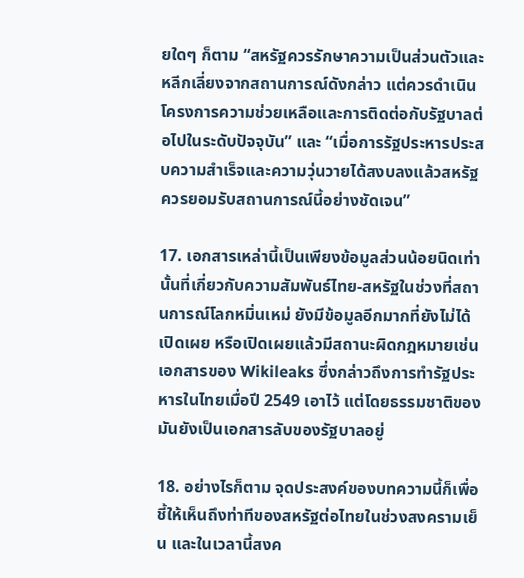ยใดๆ ก็ตาม “สหรัฐควรรักษาความเป็นส่วนตัวและหลีกเลี่ยงจากสถานการณ์ดังกล่าว แต่ควรดำเนินโครงการความช่วยเหลือและการติดต่อกับรัฐบาลต่อไปในระดับปัจจุบัน” และ “เมื่อการรัฐประหารประสบความสำเร็จและความวุ่นวายได้สงบลงแล้วสหรัฐควรยอมรับสถานการณ์นี้อย่างชัดเจน”

17. เอกสารเหล่านี้เป็นเพียงข้อมูลส่วนน้อยนิดเท่านั้นที่เกี่ยวกับความสัมพันธ์ไทย-สหรัฐในช่วงที่สถานการณ์โลกหมิ่นเหม่ ยังมีข้อมูลอีกมากที่ยังไม่ได้เปิดเผย หรือเปิดเผยแล้วมีสถานะผิดกฎหมายเช่นเอกสารของ Wikileaks ซึ่งกล่าวถึงการทำรัฐประหารในไทยเมื่อปี 2549 เอาไว้ แต่โดยธรรมชาติของมันยังเป็นเอกสารลับของรัฐบาลอยู่

18. อย่างไรก็ตาม จุดประสงค์ของบทความนี้ก็เพื่อชี้ให้เห็นถึงท่าทีของสหรัฐต่อไทยในช่วงสงครามเย็น และในเวลานี้สงค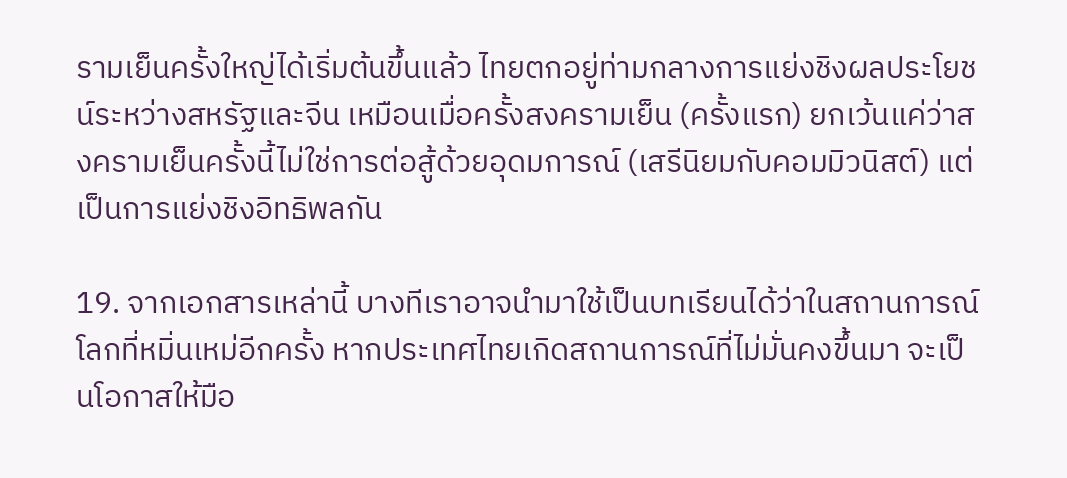รามเย็นครั้งใหญ่ได้เริ่มต้นขึ้นแล้ว ไทยตกอยู่ท่ามกลางการแย่งชิงผลประโยชน์ระหว่างสหรัฐและจีน เหมือนเมื่อครั้งสงครามเย็น (ครั้งแรก) ยกเว้นแค่ว่าสงครามเย็นครั้งนี้ไม่ใช่การต่อสู้ด้วยอุดมการณ์ (เสรีนิยมกับคอมมิวนิสต์) แต่เป็นการแย่งชิงอิทธิพลกัน

19. จากเอกสารเหล่านี้ บางทีเราอาจนำมาใช้เป็นบทเรียนได้ว่าในสถานการณ์โลกที่หมิ่นเหม่อีกครั้ง หากประเทศไทยเกิดสถานการณ์ที่ไม่มั่นคงขึ้นมา จะเป็นโอกาสให้มือ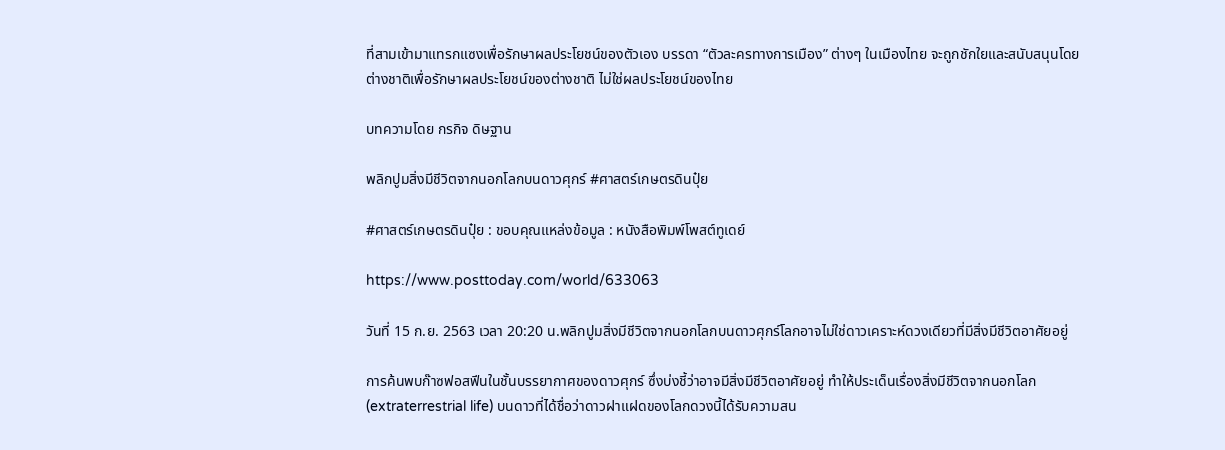ที่สามเข้ามาแทรกแซงเพื่อรักษาผลประโยชน์ของตัวเอง บรรดา “ตัวละครทางการเมือง” ต่างๆ ในเมืองไทย จะถูกชักใยและสนับสนุนโดยต่างชาติเพื่อรักษาผลประโยชน์ของต่างชาติ ไม่ใช่ผลประโยชน์ของไทย

บทความโดย กรกิจ ดิษฐาน

พลิกปูมสิ่งมีชีวิตจากนอกโลกบนดาวศุกร์ #ศาสตร์เกษตรดินปุ๋ย

#ศาสตร์เกษตรดินปุ๋ย : ขอบคุณแหล่งข้อมูล : หนังสือพิมพ์โพสต์ทูเดย์

https://www.posttoday.com/world/633063

วันที่ 15 ก.ย. 2563 เวลา 20:20 น.พลิกปูมสิ่งมีชีวิตจากนอกโลกบนดาวศุกร์โลกอาจไม่ใช่ดาวเคราะห์ดวงเดียวที่มีสิ่งมีชีวิตอาศัยอยู่

การค้นพบก๊าซฟอสฟีนในชั้นบรรยากาศของดาวศุกร์ ซึ่งบ่งชี้ว่าอาจมีสิ่งมีชีวิตอาศัยอยู่ ทำให้ประเด็นเรื่องสิ่งมีชีวิตจากนอกโลก (extraterrestrial life) บนดาวที่ได้ชื่อว่าดาวฝาแฝดของโลกดวงนี้ได้รับความสน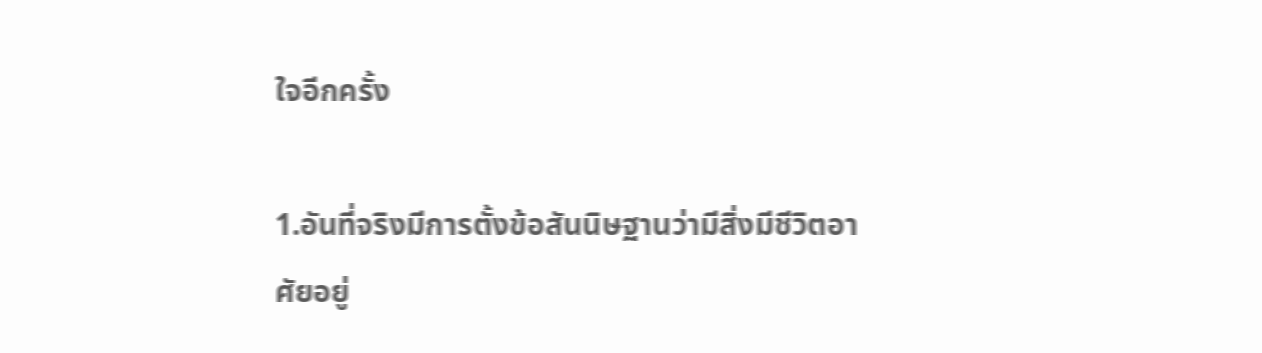ใจอีกครั้ง

1.อันที่จริงมีการตั้งข้อสันนิษฐานว่ามีสิ่งมีชีวิตอาศัยอยู่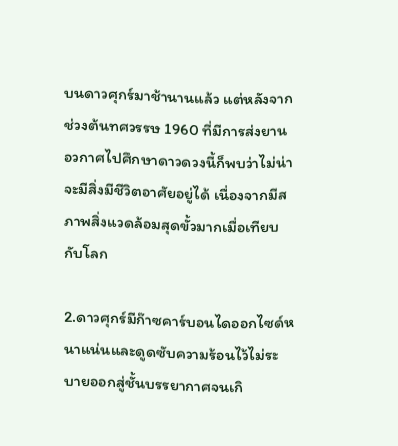บนดาวศุกร์มาช้านานแล้ว แต่หลังจากช่วงต้นทศวรรษ 1960 ที่มีการส่งยานอวกาศไปศึกษาดาวดวงนี้ก็พบว่าไม่น่าจะมีสิ่งมีชีวิตอาศัยอยู่ได้ เนื่องจากมีสภาพสิ่งแวดล้อมสุดขั้วมากเมื่อเทียบกับโลก

2.ดาวศุกร์มีก๊าซคาร์บอนไดออกไซด์หนาแน่นและดูดซับความร้อนไว้ไม่ระบายออกสู่ชั้นบรรยากาศจนเกิ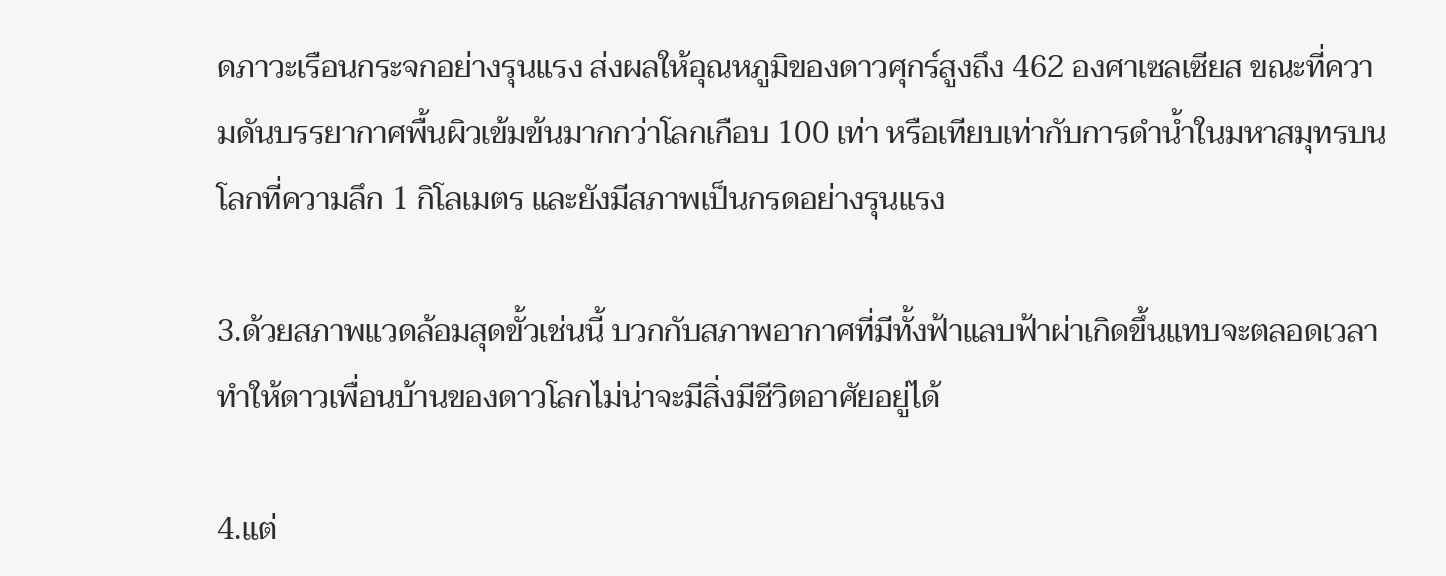ดภาวะเรือนกระจกอย่างรุนแรง ส่งผลให้อุณหภูมิของดาวศุกร์สูงถึง 462 องศาเซลเซียส ขณะที่ความดันบรรยากาศพื้นผิวเข้มข้นมากกว่าโลกเกือบ 100 เท่า หรือเทียบเท่ากับการดำน้ำในมหาสมุทรบนโลกที่ความลึก 1 กิโลเมตร และยังมีสภาพเป็นกรดอย่างรุนแรง

3.ด้วยสภาพแวดล้อมสุดขั้วเช่นนี้ บวกกับสภาพอากาศที่มีทั้งฟ้าแลบฟ้าผ่าเกิดขึ้นแทบจะตลอดเวลา ทำให้ดาวเพื่อนบ้านของดาวโลกไม่น่าจะมีสิ่งมีชีวิตอาศัยอยู่ได้

4.แต่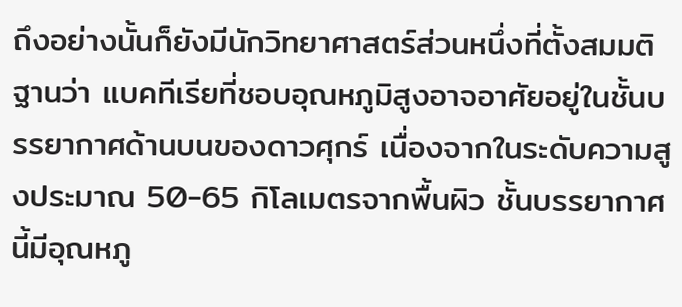ถึงอย่างนั้นก็ยังมีนักวิทยาศาสตร์ส่วนหนึ่งที่ตั้งสมมติฐานว่า แบคทีเรียที่ชอบอุณหภูมิสูงอาจอาศัยอยู่ในชั้นบรรยากาศด้านบนของดาวศุกร์ เนื่องจากในระดับความสูงประมาณ 50-65 กิโลเมตรจากพื้นผิว ชั้นบรรยากาศนี้มีอุณหภู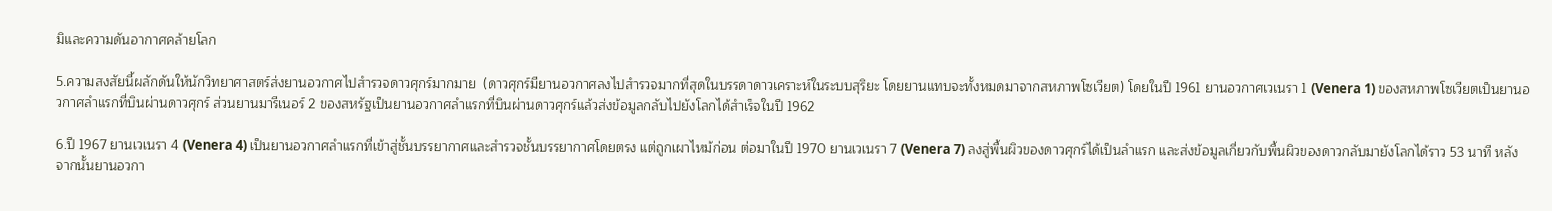มิและความดันอากาศคล้ายโลก

5.ความสงสัยนี้ผลักดันให้นักวิทยาศาสตร์ส่งยานอวกาศไปสำรวจดาวศุกร์มากมาย  (ดาวศุกร์มียานอวกาศลงไปสำรวจมากที่สุดในบรรดาดาวเคราะห์ในระบบสุริยะ โดยยานแทบจะทั้งหมดมาจากสหภาพโซเวียต) โดยในปี 1961 ยานอวกาศเวเนรา 1 (Venera 1) ของสหภาพโซเวียตเป็นยานอวกาศลำแรกที่บินผ่านดาวศุกร์ ส่วนยานมารีเนอร์ 2 ของสหรัฐเป็นยานอวกาศลำแรกที่บินผ่านดาวศุกร์แล้วส่งข้อมูลกลับไปยังโลกได้สำเร็จในปี 1962

6.ปี 1967 ยานเวเนรา 4 (Venera 4) เป็นยานอวกาศลำแรกที่เข้าสู่ชั้นบรรยากาศและสำรวจชั้นบรรยากาศโดยตรง แต่ถูกเผาไหม้ก่อน ต่อมาในปี 1970 ยานเวเนรา 7 (Venera 7) ลงสู่พื้นผิวของดาวศุกร์ได้เป็นลำแรก และส่งข้อมูลเกี่ยวกับพื้นผิวของดาวกลับมายังโลกได้ราว 53 นาที หลังจากนั้นยานอวกา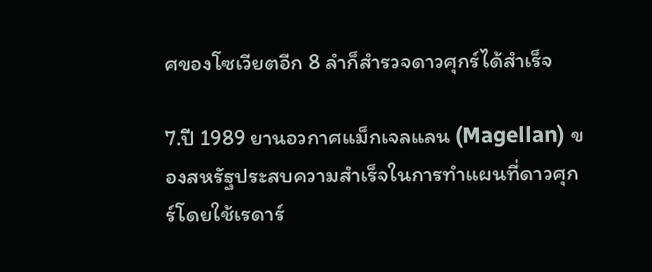ศของโซเวียตอีก 8 ลำก็สำรวจดาวศุกร์ได้สำเร็จ

7.ปี 1989 ยานอวกาศแม็กเจลแลน (Magellan) ของสหรัฐประสบความสำเร็จในการทำแผนที่ดาวศุกร์โดยใช้เรดาร์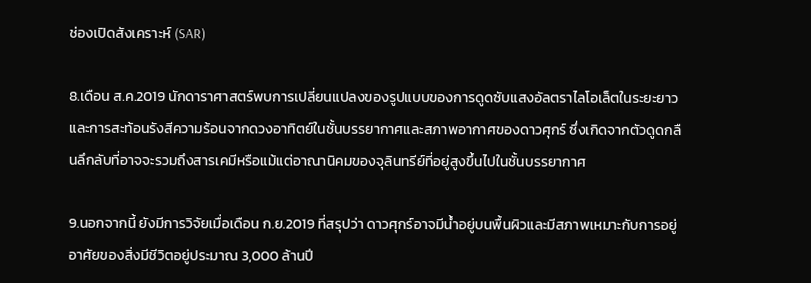ช่องเปิดสังเคราะห์ (SAR)

8.เดือน ส.ค.2019 นักดาราศาสตร์พบการเปลี่ยนแปลงของรูปแบบของการดูดซับแสงอัลตราไลโอเล็ตในระยะยาวและการสะท้อนรังสีความร้อนจากดวงอาทิตย์ในชั้นบรรยากาศและสภาพอากาศของดาวศุกร์ ซึ่งเกิดจากตัวดูดกลืนลึกลับที่อาจจะรวมถึงสารเคมีหรือแม้แต่อาณานิคมของจุลินทรีย์ที่อยู่สูงขึ้นไปในชั้นบรรยากาศ

9.นอกจากนี้ ยังมีการวิจัยเมื่อเดือน ก.ย.2019 ที่สรุปว่า ดาวศุกร์อาจมีน้ำอยู่บนพื้นผิวและมีสภาพเหมาะกับการอยู่อาศัยของสิ่งมีชีวิตอยู่ประมาณ 3,000 ล้านปี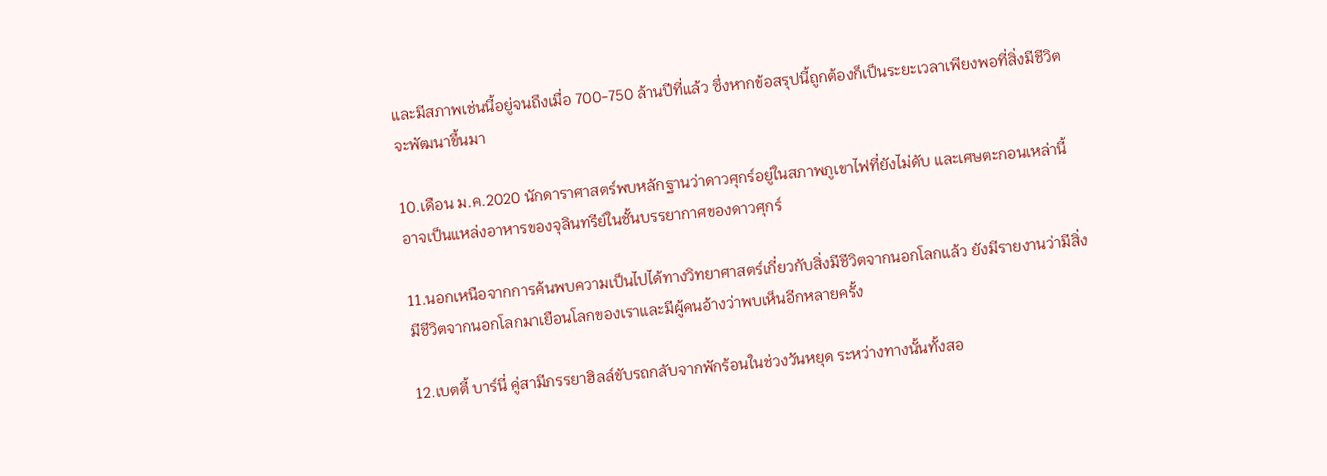และมีสภาพเช่นนี้อยู่จนถึงเมื่อ 700-750 ล้านปีที่แล้ว ซึ่งหากข้อสรุปนี้ถูกต้องก็เป็นระยะเวลาเพียงพอที่สิ่งมีชีวิตจะพัฒนาขึ้นมา

10.เดือน ม.ค.2020 นักดาราศาสตร์พบหลักฐานว่าดาวศุกร์อยู่ในสภาพภูเขาไฟที่ยังไม่ดับ และเศษตะกอนเหล่านี้อาจเป็นแหล่งอาหารของจุลินทรีย์ในชั้นบรรยากาศของดาวศุกร์

11.นอกเหนือจากการค้นพบความเป็นไปได้ทางวิทยาศาสตร์เกี่ยวกับสิ่งมีชีวิตจากนอกโลกแล้ว ยังมีรายงานว่ามีสิ่งมีชีวิตจากนอกโลกมาเยือนโลกของเราและมีผู้คนอ้างว่าพบเห็นอีกหลายครั้ง

12.เบตตี้ บาร์นี่ คู่สามีภรรยาฮิลล์ขับรถกลับจากพักร้อนในช่วงวันหยุด ระหว่างทางนั้นทั้งสอ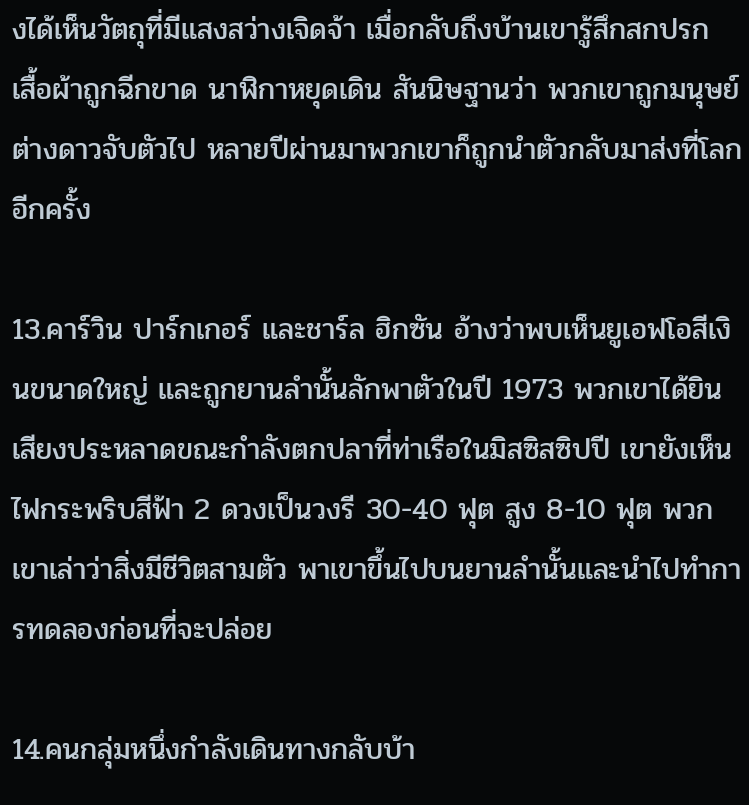งได้เห็นวัตถุที่มีแสงสว่างเจิดจ้า เมื่อกลับถึงบ้านเขารู้สึกสกปรก เสื้อผ้าถูกฉีกขาด นาฬิกาหยุดเดิน สันนิษฐานว่า พวกเขาถูกมนุษย์ต่างดาวจับตัวไป หลายปีผ่านมาพวกเขาก็ถูกนำตัวกลับมาส่งที่โลกอีกครั้ง

13.คาร์วิน ปาร์กเกอร์ และชาร์ล ฮิกซัน อ้างว่าพบเห็นยูเอฟโอสีเงินขนาดใหญ่ และถูกยานลำนั้นลักพาตัวในปี 1973 พวกเขาได้ยินเสียงประหลาดขณะกำลังตกปลาที่ท่าเรือในมิสซิสซิปปี เขายังเห็นไฟกระพริบสีฟ้า 2 ดวงเป็นวงรี 30-40 ฟุต สูง 8-10 ฟุต พวกเขาเล่าว่าสิ่งมีชีวิตสามตัว พาเขาขึ้นไปบนยานลำนั้นและนำไปทำการทดลองก่อนที่จะปล่อย

14.คนกลุ่มหนึ่งกำลังเดินทางกลับบ้า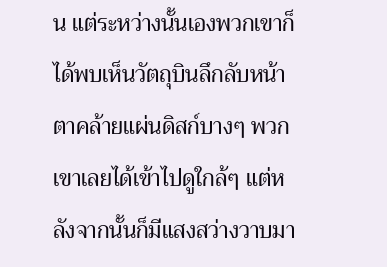น แต่ระหว่างนั้นเองพวกเขาก็ได้พบเห็นวัตถุบินลึกลับหน้าตาคล้ายแผ่นดิสก์บางๆ พวกเขาเลยได้เข้าไปดูใกล้ๆ แต่หลังจากนั้นก็มีแสงสว่างวาบมา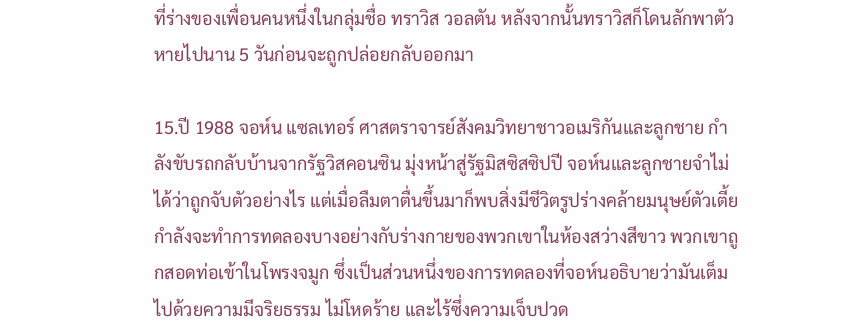ที่ร่างของเพื่อนคนหนึ่งในกลุ่มชื่อ ทราวิส วอลตัน หลังจากนั้นทราวิสก็โดนลักพาตัวหายไปนาน 5 วันก่อนจะถูกปล่อยกลับออกมา

15.ปี 1988 จอห์น แซลเทอร์ ศาสตราจารย์สังคมวิทยาชาวอเมริกันและลูกชาย กำลังขับรถกลับบ้านจากรัฐวิสคอนซิน มุ่งหน้าสู่รัฐมิสซิสซิปปี จอห์นและลูกชายจำไม่ได้ว่าถูกจับตัวอย่างไร แต่เมื่อลืมตาตื่นขึ้นมาก็พบสิ่งมีชีวิตรูปร่างคล้ายมนุษย์ตัวเตี้ย กำลังจะทำการทดลองบางอย่างกับร่างกายของพวกเขาในห้องสว่างสีขาว พวกเขาถูกสอดท่อเข้าในโพรงจมูก ซึ่งเป็นส่วนหนึ่งของการทดลองที่จอห์นอธิบายว่ามันเต็มไปด้วยความมีจริยธรรม ไม่โหดร้าย และไร้ซึ่งความเจ็บปวด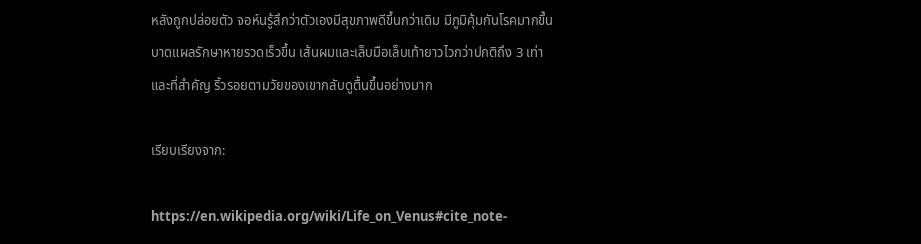หลังถูกปล่อยตัว จอห์นรู้สึกว่าตัวเองมีสุขภาพดีขึ้นกว่าเดิม มีภูมิคุ้มกันโรคมากขึ้น บาดแผลรักษาหายรวดเร็วขึ้น เส้นผมและเล็บมือเล็บเท้ายาวไวกว่าปกติถึง 3 เท่า และที่สำคัญ ริ้วรอยตามวัยของเขากลับดูตื้นขึ้นอย่างมาก

เรียบเรียงจาก:

https://en.wikipedia.org/wiki/Life_on_Venus#cite_note-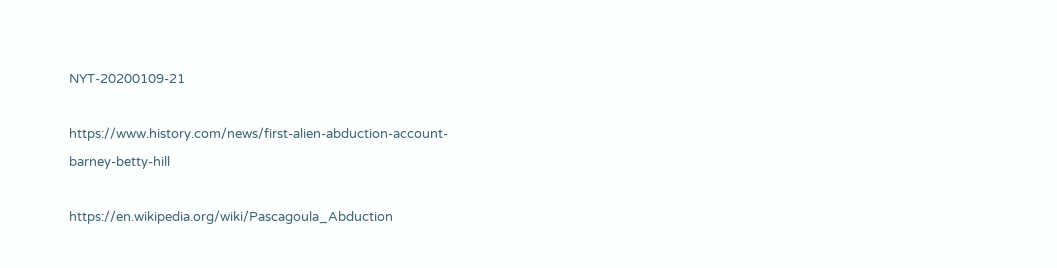NYT-20200109-21

https://www.history.com/news/first-alien-abduction-account-barney-betty-hill

https://en.wikipedia.org/wiki/Pascagoula_Abduction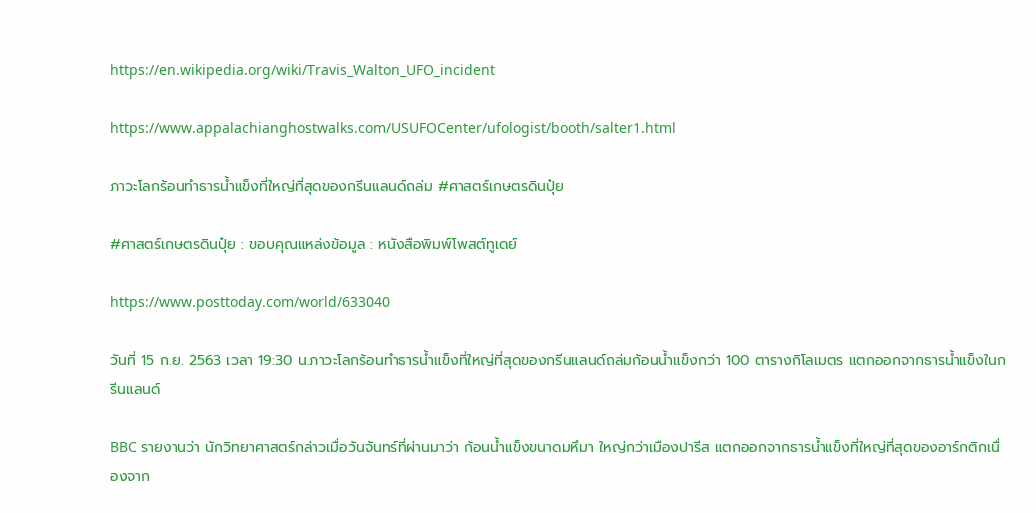https://en.wikipedia.org/wiki/Travis_Walton_UFO_incident

https://www.appalachianghostwalks.com/USUFOCenter/ufologist/booth/salter1.html

ภาวะโลกร้อนทำธารน้ำแข็งที่ใหญ่ที่สุดของกรีนแลนด์ถล่ม #ศาสตร์เกษตรดินปุ๋ย

#ศาสตร์เกษตรดินปุ๋ย : ขอบคุณแหล่งข้อมูล : หนังสือพิมพ์โพสต์ทูเดย์

https://www.posttoday.com/world/633040

วันที่ 15 ก.ย. 2563 เวลา 19:30 น.ภาวะโลกร้อนทำธารน้ำแข็งที่ใหญ่ที่สุดของกรีนแลนด์ถล่มก้อนน้ำแข็งกว่า 100 ตารางกิโลเมตร แตกออกจากธารน้ำแข็งในกรีนแลนด์

BBC รายงานว่า นักวิทยาศาสตร์กล่าวเมื่อวันจันทร์ที่ผ่านมาว่า ก้อนน้ำแข็งขนาดมหึมา ใหญ่กว่าเมืองปารีส แตกออกจากธารน้ำแข็งที่ใหญ่ที่สุดของอาร์กติกเนื่องจาก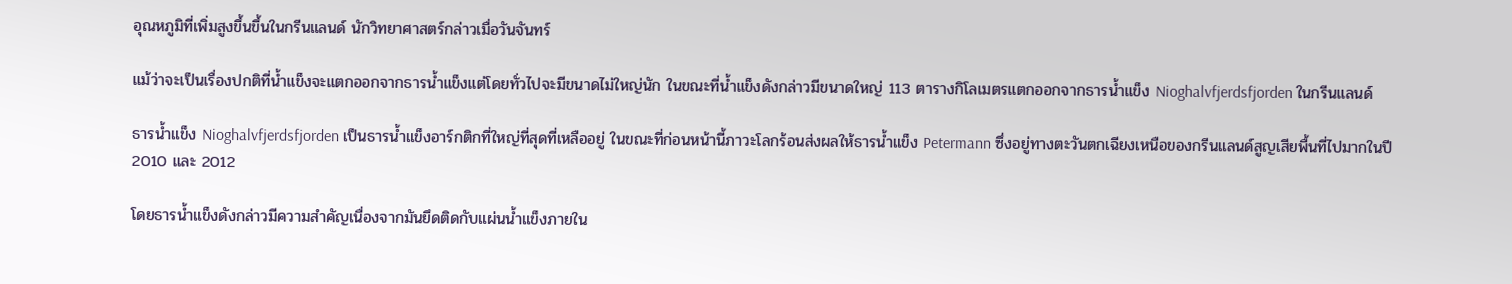อุณหภูมิที่เพิ่มสูงขึ้นขึ้นในกรีนแลนด์ นักวิทยาศาสตร์กล่าวเมื่อวันจันทร์

แม้ว่าจะเป็นเรื่องปกติที่น้ำแข็งจะแตกออกจากธารน้ำแข็งแต่โดยทั่วไปจะมีขนาดไม่ใหญ่นัก ในขณะที่น้ำแข็งดังกล่าวมีขนาดใหญ่ 113 ตารางกิโลเมตรแตกออกจากธารน้ำแข็ง Nioghalvfjerdsfjorden ในกรีนแลนด์

ธารน้ำแข็ง Nioghalvfjerdsfjorden เป็นธารน้ำแข็งอาร์กติกที่ใหญ่ที่สุดที่เหลืออยู่ ในขณะที่ก่อนหน้านี้ภาวะโลกร้อนส่งผลให้ธารน้ำแข็ง Petermann ซึ่งอยู่ทางตะวันตกเฉียงเหนือของกรีนแลนด์สูญเสียพื้นที่ไปมากในปี 2010 และ 2012

โดยธารน้ำแข็งดังกล่าวมีความสำคัญเนื่องจากมันยึดติดกับแผ่นน้ำแข็งภายใน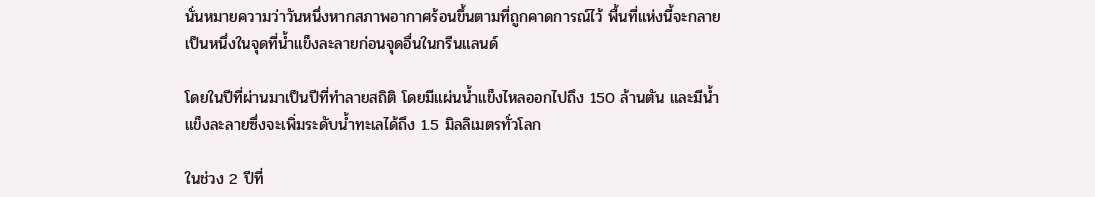นั่นหมายความว่าวันหนึ่งหากสภาพอากาศร้อนขึ้นตามที่ถูกคาดการณ์ไว้ พื้นที่แห่งนี้จะกลายเป็นหนึ่งในจุดที่น้ำแข็งละลายก่อนจุดอื่นในกรีนแลนด์

โดยในปีที่ผ่านมาเป็นปีที่ทำลายสถิติ โดยมีแผ่นน้ำแข็งไหลออกไปถึง 150 ล้านตัน และมีน้ำแข็งละลายซึ่งจะเพิ่มระดับน้ำทะเลได้ถึง 1.5 มิลลิเมตรทั่วโลก

ในช่วง 2 ปีที่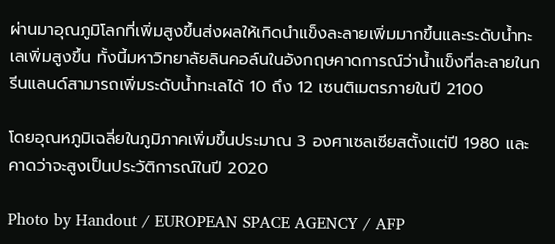ผ่านมาอุณภูมิโลกที่เพิ่มสูงขึ้นส่งผลให้เกิดนำแข็งละลายเพิ่มมากขึ้นและระดับน้ำทะเลเพิ่มสูงขึ้น ทั้งนี้มหาวิทยาลัยลินคอล์นในอังกฤษคาดการณ์ว่าน้ำแข็งที่ละลายในกรีนแลนด์สามารถเพิ่มระดับน้ำทะเลได้ 10 ถึง 12 เซนติเมตรภายในปี 2100

โดยอุณหภูมิเฉลี่ยในภูมิภาคเพิ่มขึ้นประมาณ 3 องศาเซลเซียสตั้งแต่ปี 1980 และคาดว่าจะสูงเป็นประวัติการณ์ในปี 2020

Photo by Handout / EUROPEAN SPACE AGENCY / AFP